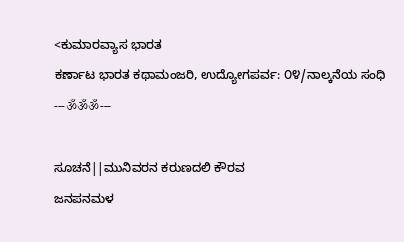<ಕುಮಾರವ್ಯಾಸ ಭಾರತ
ಕರ್ಣಾಟ ಭಾರತ ಕಥಾಮಂಜರಿ, ಉದ್ಯೋಗಪರ್ವ: ೦೪/ನಾಲ್ಕನೆಯ ಸಂಧಿ
---ॐॐॐ---

ಸೂಚನೆ||ಮುನಿವರನ ಕರುಣದಲಿ ಕೌರವ
ಜನಪನಮಳ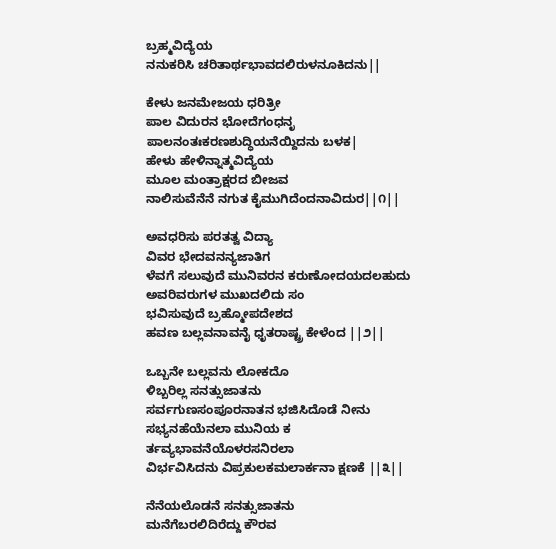ಬ್ರಹ್ಮವಿದ್ಯೆಯ
ನನುಕರಿಸಿ ಚರಿತಾರ್ಥಭಾವದಲಿರುಳನೂಕಿದನು||

ಕೇಳು ಜನಮೇಜಯ ಧರಿತ್ರೀ
ಪಾಲ ವಿದುರನ ಭೋದೆಗಂಧನೃ
ಪಾಲನಂತಃಕರಣಶುದ್ಧಿಯನೆಯ್ದಿದನು ಬಳಕ|
ಹೇಳು ಹೇಳಿನ್ನಾತ್ಮವಿದ್ಯೆಯ
ಮೂಲ ಮಂತ್ರಾಕ್ಷರದ ಬೀಜವ
ನಾಲಿಸುವೆನೆನೆ ನಗುತ ಕೈಮುಗಿದೆಂದನಾವಿದುರ||೧||

ಅವಧರಿಸು ಪರತತ್ವ ವಿದ್ಯಾ
ವಿವರ ಭೇದವನನ್ಯಜಾತಿಗ
ಳೆವಗೆ ಸಲುವುದೆ ಮುನಿವರನ ಕರುಣೋದಯದಲಹುದು
ಅವರಿವರುಗಳ ಮುಖದಲಿದು ಸಂ
ಭವಿಸುವುದೆ ಬ್ರಹ್ಮೋಪದೇಶದ
ಹವಣ ಬಲ್ಲವನಾವನೈ ಧೃತರಾಷ್ಟ್ರ ಕೇಳೆಂದ ||೨||

ಒಬ್ಬನೇ ಬಲ್ಲವನು ಲೋಕದೊ
ಳಿಬ್ಬರಿಲ್ಲ ಸನತ್ಸುಜಾತನು
ಸರ್ವಗುಣಸಂಪೂರನಾತನ ಭಜಿಸಿದೊಡೆ ನೀನು
ಸಭ್ಯನಹೆಯೆನಲಾ ಮುನಿಯ ಕ
ರ್ತವ್ಯಭಾವನೆಯೊಳರಸನಿರಲಾ
ವಿರ್ಭವಿಸಿದನು ವಿಪ್ರಕುಲಕಮಲಾರ್ಕನಾ ಕ್ಷಣಕೆ ||೩||

ನೆನೆಯಲೊಡನೆ ಸನತ್ಸುಜಾತನು
ಮನೆಗೆಬರಲಿದಿರೆದ್ದು ಕೌರವ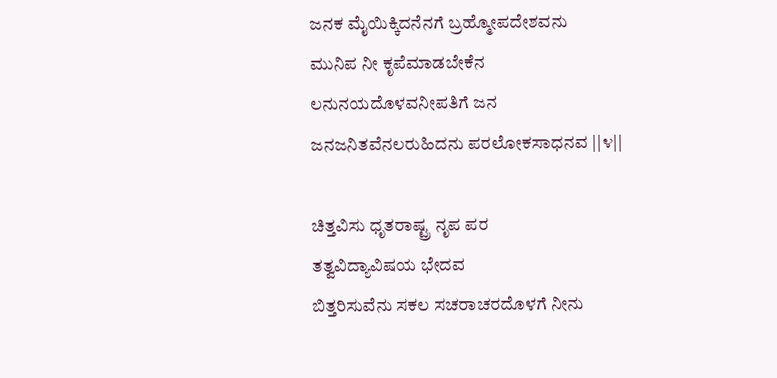ಜನಕ ಮೈಯಿಕ್ಕಿದನೆನಗೆ ಬ್ರಹ್ಮೋಪದೇಶವನು
ಮುನಿಪ ನೀ ಕೃಪೆಮಾಡಬೇಕೆನ
ಲನುನಯದೊಳವನೀಪತಿಗೆ ಜನ
ಜನಜನಿತವೆನಲರುಹಿದನು ಪರಲೋಕಸಾಧನವ ||೪||

ಚಿತ್ತವಿಸು ಧೃತರಾಷ್ಟ್ರ ನೃಪ ಪರ
ತತ್ವವಿದ್ಯಾವಿಷಯ ಭೇದವ
ಬಿತ್ತರಿಸುವೆನು ಸಕಲ ಸಚರಾಚರದೊಳಗೆ ನೀನು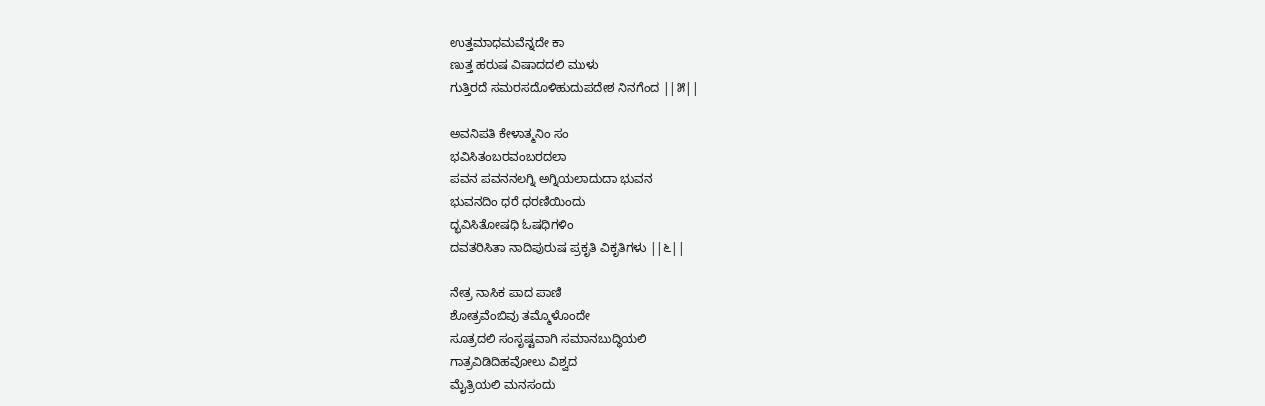ಉತ್ತಮಾಧಮವೆನ್ನದೇ ಕಾ
ಣುತ್ತ ಹರುಷ ವಿಷಾದದಲಿ ಮುಳು
ಗುತ್ತಿರದೆ ಸಮರಸದೊಳಿಹುದುಪದೇಶ ನಿನಗೆಂದ ||೫||

ಅವನಿಪತಿ ಕೇಳಾತ್ಮನಿಂ ಸಂ
ಭವಿಸಿತಂಬರವಂಬರದಲಾ
ಪವನ ಪವನನಲಗ್ನಿ ಅಗ್ನಿಯಲಾದುದಾ ಭುವನ
ಭುವನದಿಂ ಧರೆ ಧರಣಿಯಿಂದು
ದ್ಭವಿಸಿತೋಷಧಿ ಓಷಧಿಗಳಿಂ
ದವತರಿಸಿತಾ ನಾದಿಪುರುಷ ಪ್ರಕೃತಿ ವಿಕೃತಿಗಳು ||೬||

ನೇತ್ರ ನಾಸಿಕ ಪಾದ ಪಾಣಿ
ಶೋತ್ರವೆಂಬಿವು ತಮ್ಮೊಳೊಂದೇ
ಸೂತ್ರದಲಿ ಸಂಸೃಷ್ಟವಾಗಿ ಸಮಾನಬುದ್ಧಿಯಲಿ
ಗಾತ್ರವಿಡಿದಿಹವೋಲು ವಿಶ್ವದ
ಮೈತ್ರಿಯಲಿ ಮನಸಂದು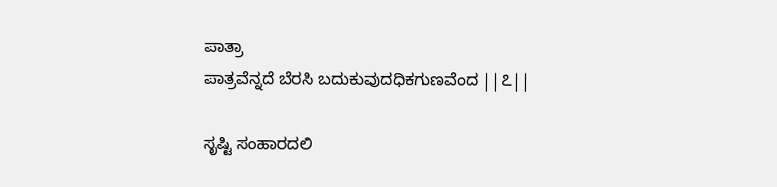ಪಾತ್ರಾ
ಪಾತ್ರವೆನ್ನದೆ ಬೆರಸಿ ಬದುಕುವುದಧಿಕಗುಣವೆಂದ ||೭||

ಸೃಷ್ಟಿ ಸಂಹಾರದಲಿ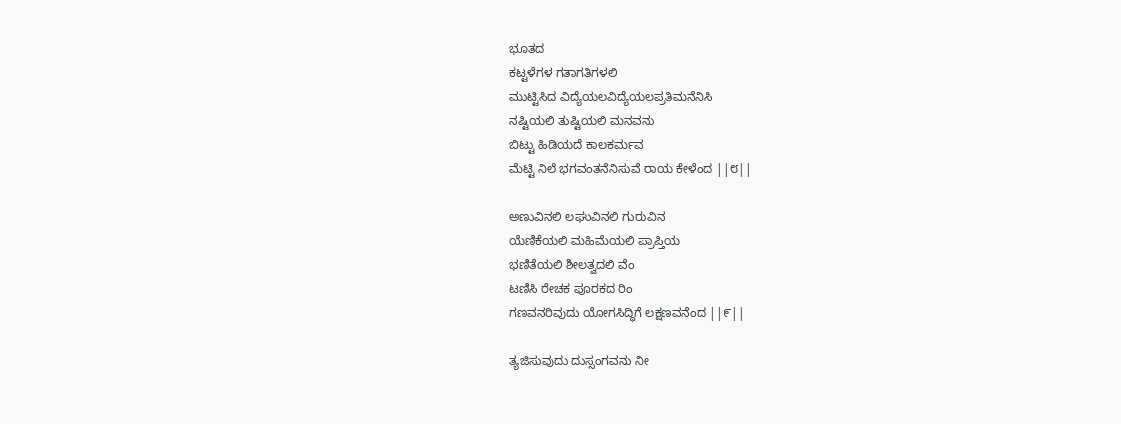ಭೂತದ
ಕಟ್ಟಳೆಗಳ ಗತಾಗತಿಗಳಲಿ
ಮುಟ್ಟಿಸಿದ ವಿದ್ಯೆಯಲವಿದ್ಯೆಯಲಪ್ರತಿಮನೆನಿಸಿ
ನಷ್ಟಿಯಲಿ ತುಷ್ಟಿಯಲಿ ಮನವನು
ಬಿಟ್ಟು ಹಿಡಿಯದೆ ಕಾಲಕರ್ಮವ
ಮೆಟ್ಟಿ ನಿಲೆ ಭಗವಂತನೆನಿಸುವೆ ರಾಯ ಕೇಳೆಂದ ||೮||

ಅಣುವಿನಲಿ ಲಘುವಿನಲಿ ಗುರುವಿನ
ಯೆಣಿಕೆಯಲಿ ಮಹಿಮೆಯಲಿ ಪ್ರಾಪ್ತಿಯ
ಭಣಿತೆಯಲಿ ಶೀಲತ್ವದಲಿ ವೆಂ
ಟಣಿಸಿ ರೇಚಕ ಪೂರಕದ ರಿಂ
ಗಣವನರಿವುದು ಯೋಗಸಿದ್ಧಿಗೆ ಲಕ್ಷಣವನೆಂದ ||೯||

ತ್ಯಜಿಸುವುದು ದುಸ್ಸಂಗವನು ನೀ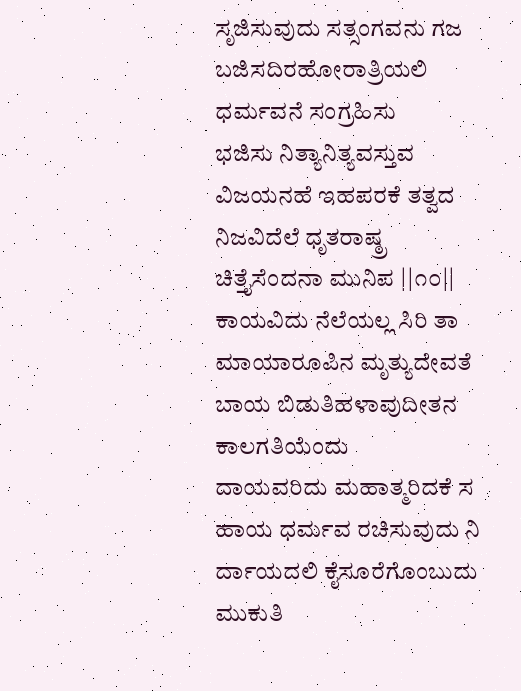ಸೃಜಿಸುವುದು ಸತ್ಸಂಗವನು ಗಜ
ಬಜಿಸದಿರಹೋರಾತ್ರಿಯಲಿ ಧರ್ಮವನೆ ಸಂಗ್ರಹಿಸು
ಭಜಿಸು ನಿತ್ಯಾನಿತ್ಯವಸ್ತುವ
ವಿಜಯನಹೆ ಇಹಪರಕೆ ತತ್ವದ
ನಿಜವಿದೆಲೆ ಧೃತರಾಷ್ಠ್ರ ಚಿತ್ತೈಸೆಂದನಾ ಮುನಿಪ ||೧೦||
ಕಾಯವಿದು ನೆಲೆಯಲ್ಲ ಸಿರಿ ತಾ
ಮಾಯಾರೂಪಿನ ಮೃತ್ಯುದೇವತೆ
ಬಾಯ ಬಿಡುತಿಹಳಾವುದೀತನ ಕಾಲಗತಿಯೆಂದು
ದಾಯವರಿದು ಮಹಾತ್ಮರಿದಕೆ ಸ
ಹಾಯ ಧರ್ಮವ ರಚಿಸುವುದು ನಿ
ರ್ದಾಯದಲಿ ಕೈಸೂರೆಗೊಂಬುದು ಮುಕುತಿ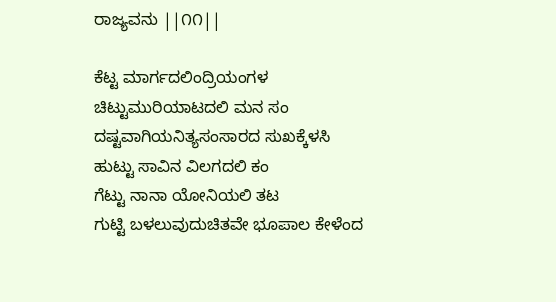ರಾಜ್ಯವನು ||೧೧||

ಕೆಟ್ಟ ಮಾರ್ಗದಲಿಂದ್ರಿಯಂಗಳ
ಚಿಟ್ಟುಮುರಿಯಾಟದಲಿ ಮನ ಸಂ
ದಷ್ಟವಾಗಿಯನಿತ್ಯಸಂಸಾರದ ಸುಖಕ್ಕೆಳಸಿ
ಹುಟ್ಟು ಸಾವಿನ ವಿಲಗದಲಿ ಕಂ
ಗೆಟ್ಟು ನಾನಾ ಯೋನಿಯಲಿ ತಟ
ಗುಟ್ಟಿ ಬಳಲುವುದುಚಿತವೇ ಭೂಪಾಲ ಕೇಳೆಂದ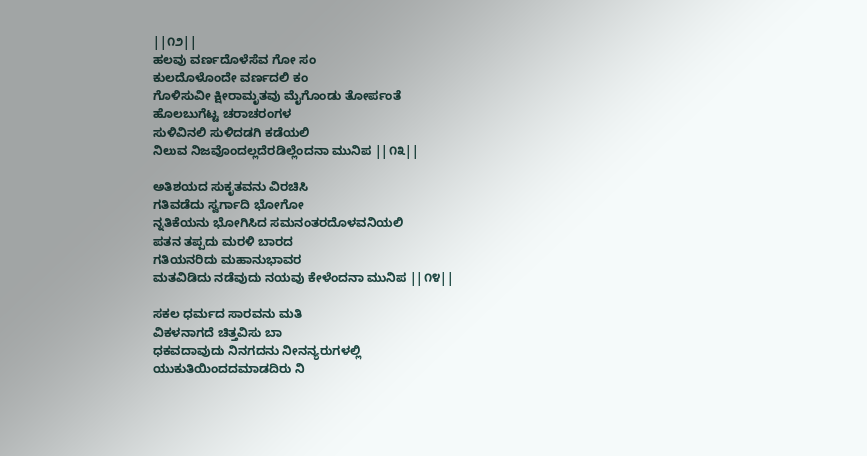||೧೨||
ಹಲವು ವರ್ಣದೊಳೆಸೆವ ಗೋ ಸಂ
ಕುಲದೊಳೊಂದೇ ವರ್ಣದಲಿ ಕಂ
ಗೊಳಿಸುವೀ ಕ್ಷೀರಾಮೃತವು ಮೈಗೊಂಡು ತೋರ್ಪಂತೆ
ಹೊಲಬುಗೆಟ್ಟ ಚರಾಚರಂಗಳ
ಸುಳಿವಿನಲಿ ಸುಳಿದಡಗಿ ಕಡೆಯಲಿ
ನಿಲುವ ನಿಜವೊಂದಲ್ಲದೆರಡಿಲ್ಲೆಂದನಾ ಮುನಿಪ ||೧೩||

ಅತಿಶಯದ ಸುಕೃತವನು ವಿರಚಿಸಿ
ಗತಿವಡೆದು ಸ್ವರ್ಗಾದಿ ಭೋಗೋ
ನ್ನತಿಕೆಯನು ಭೋಗಿಸಿದ ಸಮನಂತರದೊಳವನಿಯಲಿ
ಪತನ ತಪ್ಪದು ಮರಳಿ ಬಾರದ
ಗತಿಯನರಿದು ಮಹಾನುಭಾವರ
ಮತವಿಡಿದು ನಡೆವುದು ನಯವು ಕೇಳೆಂದನಾ ಮುನಿಪ ||೧೪||

ಸಕಲ ಧರ್ಮದ ಸಾರವನು ಮತಿ
ವಿಕಳನಾಗದೆ ಚಿತ್ತವಿಸು ಬಾ
ಧಕವದಾವುದು ನಿನಗದನು ನೀನನ್ಯರುಗಳಲ್ಲಿ
ಯುಕುತಿಯಿಂದದಮಾಡದಿರು ನಿ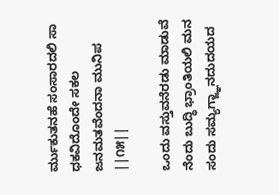ರ್ಮುಕುತನಹೆ ಸಂಸಾರದಲಿ ಸಾ
ಧಕವಿದೊಂದೇ ಸಕಲ ಜನಮತವೆಂದನಾ ಮುನಿಪ ||೧೫||

ಒಂದು ವಸ್ತುವನೆರಡು ಮಾಡುವೆ
ನೆಂದು ಬುದ್ಧಿ ಭ್ರಾಂತಿಯಲಿ ಮನ
ಸಂದು ಸಮ್ಯಗ್ಜ್ಞಾನದುದಯದ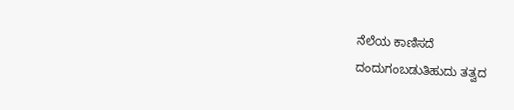ನೆಲೆಯ ಕಾಣಿಸದೆ
ದಂದುಗಂಬಡುತಿಹುದು ತತ್ವದ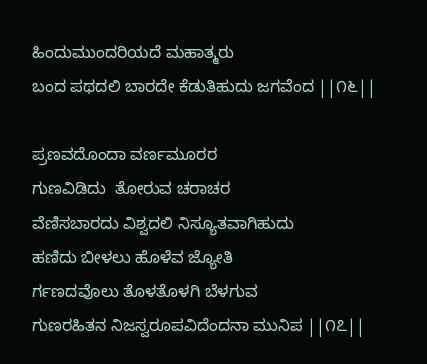ಹಿಂದುಮುಂದರಿಯದೆ ಮಹಾತ್ಮರು
ಬಂದ ಪಥದಲಿ ಬಾರದೇ ಕೆಡುತಿಹುದು ಜಗವೆಂದ ||೧೬||

ಪ್ರಣವದೊಂದಾ ವರ್ಣಮೂರರ
ಗುಣವಿಡಿದು  ತೋರುವ ಚರಾಚರ
ವೆಣಿಸಬಾರದು ವಿಶ್ವದಲಿ ನಿಸ್ಯೂತವಾಗಿಹುದು
ಹಣಿದು ಬೀಳಲು ಹೊಳೆವ ಜ್ಯೋತಿ
ರ್ಗಣದವೊಲು ತೊಳತೊಳಗಿ ಬೆಳಗುವ
ಗುಣರಹಿತನ ನಿಜಸ್ವರೂಪವಿದೆಂದನಾ ಮುನಿಪ ||೧೭||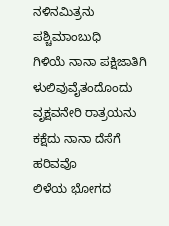ನಳಿನಮಿತ್ರನು ಪಶ್ಚಿಮಾಂಬುಧಿ
ಗಿಳಿಯೆ ನಾನಾ ಪಕ್ಷಿಜಾತಿಗಿ
ಳುಲಿವುವೈತಂದೊಂದು ವೃಕ್ಷವನೇರಿ ರಾತ್ರಯನು
ಕಕ್ಷೆದು ನಾನಾ ದೆಸೆಗೆ ಹರಿವವೊ
ಲಿಳೆಯ ಭೋಗದ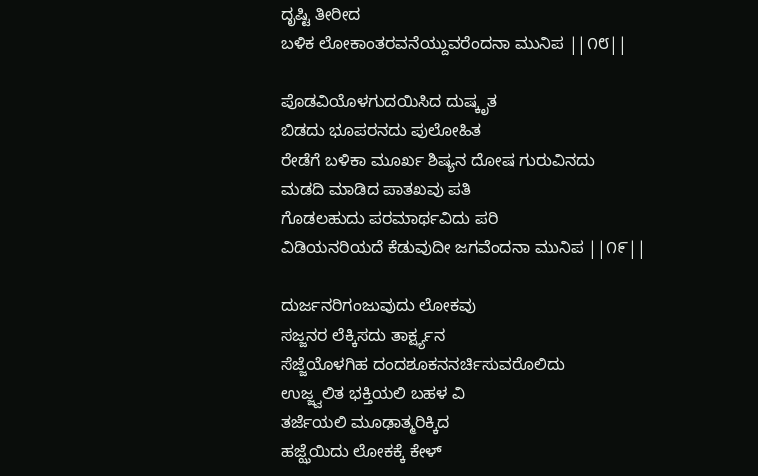ದೃಷ್ಟಿ ತೀರೀದ
ಬಳಿಕ ಲೋಕಾಂತರವನೆಯ್ದುವರೆಂದನಾ ಮುನಿಪ ||೧೮||

ಪೊಡವಿಯೊಳಗುದಯಿಸಿದ ದುಷ್ಕೃತ
ಬಿಡದು ಭೂಪರನದು ಪುಲೋಹಿತ
ರೇಡೆಗೆ ಬಳಿಕಾ ಮೂರ್ಖ ಶಿಷ್ಯನ ದೋಷ ಗುರುವಿನದು
ಮಡದಿ ಮಾಡಿದ ಪಾತಖವು ಪತಿ
ಗೊಡಲಹುದು ಪರಮಾರ್ಥವಿದು ಪರಿ
ವಿಡಿಯನರಿಯದೆ ಕೆಡುವುದೀ ಜಗವೆಂದನಾ ಮುನಿಪ ||೧೯||

ದುರ್ಜನರಿಗಂಜುವುದು ಲೋಕವು
ಸಜ್ಜನರ ಲೆಕ್ಕಿಸದು ತಾರ್ಕ್ಷ್ಯನ
ಸೆಜ್ಜೆಯೊಳಗಿಹ ದಂದಶೂಕನನರ್ಚಿಸುವರೊಲಿದು
ಉಜ್ಜ್ವಲಿತ ಭಕ್ತಿಯಲಿ ಬಹಳ ವಿ
ತರ್ಜೆಯಲಿ ಮೂಢಾತ್ಮರಿಕ್ಕಿದ
ಹಜ್ಝೆಯಿದು ಲೋಕಕ್ಕೆ ಕೇಳ್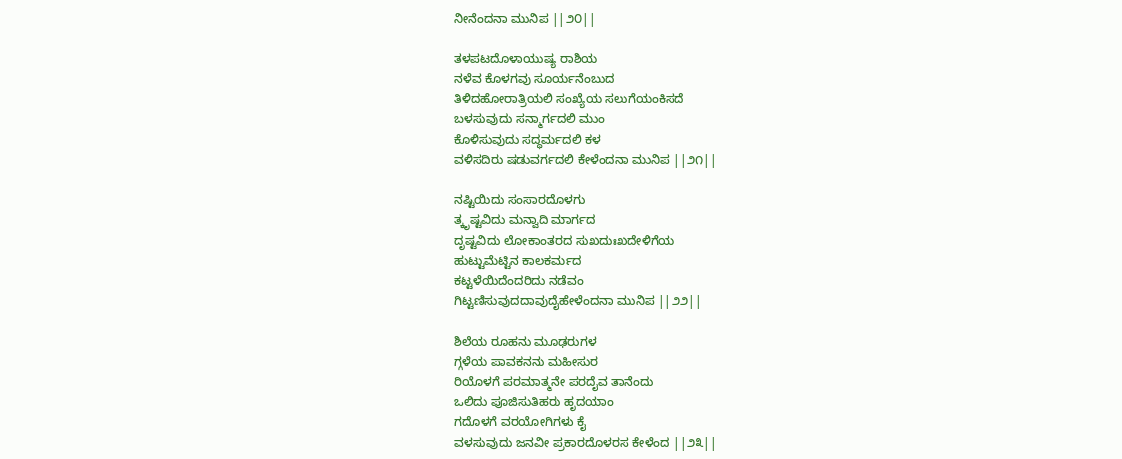ನೀನೆಂದನಾ ಮುನಿಪ ||೨೦||

ತಳಪಟದೊಳಾಯುಷ್ಯ ರಾಶಿಯ
ನಳೆವ ಕೊಳಗವು ಸೂರ್ಯನೆಂಬುದ
ತಿಳಿದಹೋರಾತ್ರಿಯಲಿ ಸಂಖ್ಯೆಯ ಸಲುಗೆಯಂಕಿಸದೆ
ಬಳಸುವುದು ಸನ್ಮಾರ್ಗದಲಿ ಮುಂ
ಕೊಳಿಸುವುದು ಸದ್ಧರ್ಮದಲಿ ಕಳ
ವಳಿಸದಿರು ಷಡುವರ್ಗದಲಿ ಕೇಳೆಂದನಾ ಮುನಿಪ ||೨೧||

ನಷ್ಟಿಯಿದು ಸಂಸಾರದೊಳಗು
ತ್ಕೃಷ್ಟವಿದು ಮನ್ವಾದಿ ಮಾರ್ಗದ
ದೃಷ್ಟವಿದು ಲೋಕಾಂತರದ ಸುಖದುಃಖದೇಳಿಗೆಯ
ಹುಟ್ಟುಮೆಟ್ಟಿನ ಕಾಲಕರ್ಮದ
ಕಟ್ಟಳೆಯಿದೆಂದರಿದು ನಡೆವಂ
ಗಿಟ್ಟಣಿಸುವುದದಾವುದೈಹೇಳೆಂದನಾ ಮುನಿಪ ||೨೨||

ಶಿಲೆಯ ರೂಹನು ಮೂಢರುಗಳ
ಗ್ಗಳೆಯ ಪಾವಕನನು ಮಹೀಸುರ
ರಿಯೊಳಗೆ ಪರಮಾತ್ಮನೇ ಪರದೈವ ತಾನೆಂದು
ಒಲಿದು ಪೂಜಿಸುತಿಹರು ಹೃದಯಾಂ
ಗದೊಳಗೆ ವರಯೋಗಿಗಳು ಕೈ
ವಳಸುವುದು ಜನವೀ ಪ್ರಕಾರದೊಳರಸ ಕೇಳೆಂದ ||೨೩||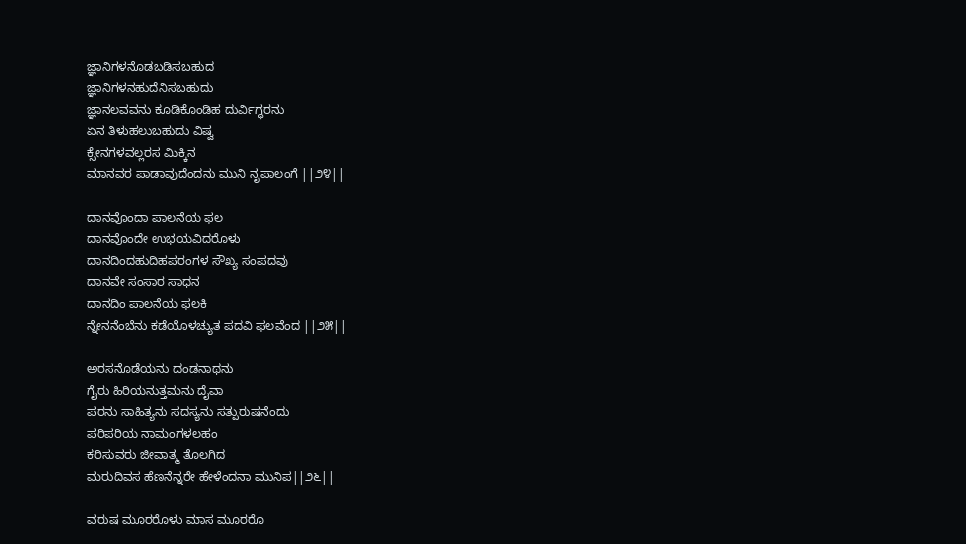ಜ್ಞಾನಿಗಳನೊಡಬಡಿಸಬಹುದ
ಜ್ಞಾನಿಗಳನಹುದೆನಿಸಬಹುದು
ಜ್ಞಾನಲವವನು ಕೂಡಿಕೊಂಡಿಹ ದುರ್ವಿಗ್ಧರನು
ಏನ ತಿಳುಹಲುಬಹುದು ವಿಷ್ವ
ಕ್ಸೇನಗಳವಲ್ಲರಸ ಮಿಕ್ಕಿನ
ಮಾನವರ ಪಾಡಾವುದೆಂದನು ಮುನಿ ನೃಪಾಲಂಗೆ ||೨೪||

ದಾನವೊಂದಾ ಪಾಲನೆಯ ಫಲ
ದಾನವೊಂದೇ ಉಭಯವಿದರೊಳು
ದಾನದಿಂದಹುದಿಹಪರಂಗಳ ಸೌಖ್ಯ ಸಂಪದವು
ದಾನವೇ ಸಂಸಾರ ಸಾಧನ
ದಾನದಿಂ ಪಾಲನೆಯ ಫಲಕಿ
ನ್ನೇನನೆಂಬೆನು ಕಡೆಯೊಳಚ್ಯುತ ಪದವಿ ಫಲವೆಂದ ||೨೫||

ಅರಸನೊಡೆಯನು ದಂಡನಾಥನು
ಗೈರು ಹಿರಿಯನುತ್ತಮನು ದೈವಾ
ಪರನು ಸಾಹಿತ್ಯನು ಸದಸ್ಯನು ಸತ್ಪುರುಷನೆಂದು
ಪರಿಪರಿಯ ನಾಮಂಗಳಲಹಂ
ಕರಿಸುವರು ಜೀವಾತ್ಮ ತೊಲಗಿದ
ಮರುದಿವಸ ಹೆಣನೆನ್ನರೇ ಹೇಳೆಂದನಾ ಮುನಿಪ||೨೬||

ವರುಷ ಮೂರರೊಳು ಮಾಸ ಮೂರರೊ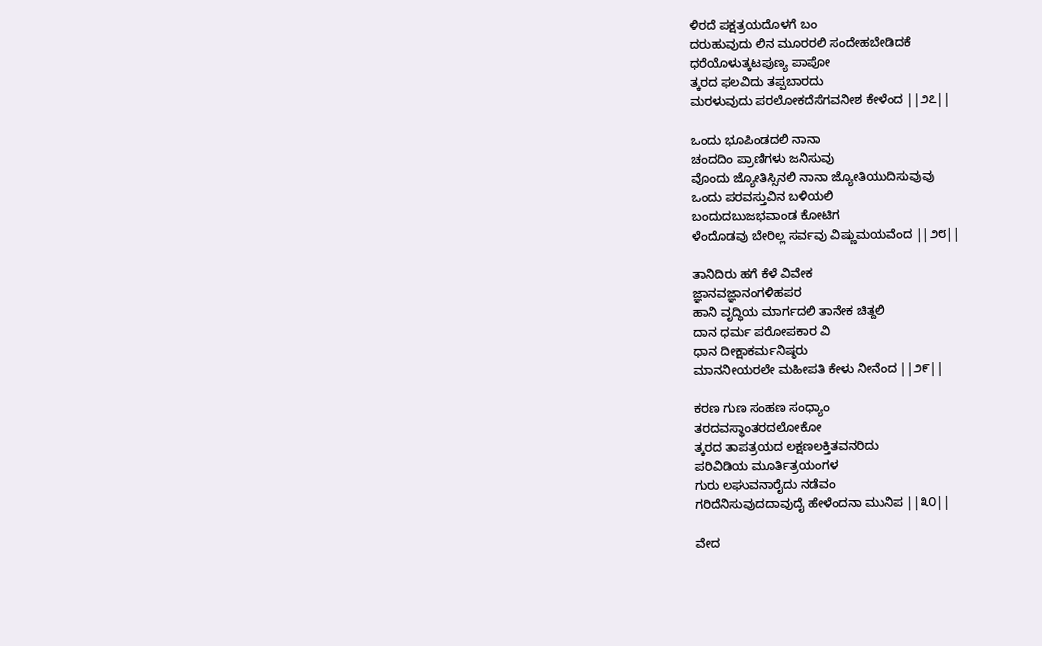ಳಿರದೆ ಪಕ್ಷತ್ರಯದೊಳಗೆ ಬಂ
ದರುಹುವುದು ಲಿನ ಮೂರರಲಿ ಸಂದೇಹಬೇಡಿದಕೆ
ಧರೆಯೊಳುತ್ಕಟಪುಣ್ಯ ಪಾಪೋ
ತ್ಕರದ ಫಲವಿದು ತಪ್ಪಬಾರದು
ಮರಳುವುದು ಪರಲೋಕದೆಸೆಗವನೀಶ ಕೇಳೆಂದ ||೨೭||

ಒಂದು ಭೂಪಿಂಡದಲಿ ನಾನಾ
ಚಂದದಿಂ ಪ್ರಾಣಿಗಳು ಜನಿಸುವು
ವೊಂದು ಜ್ಯೋತಿಸ್ಸಿನಲಿ ನಾನಾ ಜ್ಯೋತಿಯುದಿಸುವುವು
ಒಂದು ಪರವಸ್ತುವಿನ ಬಳಿಯಲಿ
ಬಂದುದಬುಜಭವಾಂಡ ಕೋಟಿಗ
ಳೆಂದೊಡವು ಬೇರಿಲ್ಲ ಸರ್ವವು ವಿಷ್ಣುಮಯವೆಂದ ||೨೮||

ತಾನಿದಿರು ಹಗೆ ಕೆಳೆ ವಿವೇಕ
ಜ್ಞಾನವಜ್ಞಾನಂಗಳಿಹಪರ
ಹಾನಿ ವೃದ್ಧಿಯ ಮಾರ್ಗದಲಿ ತಾನೇಕ ಚಿತ್ದಲಿ
ದಾನ ಧರ್ಮ ಪರೋಪಕಾರ ವಿ
ಧಾನ ದೀಕ್ಷಾಕರ್ಮನಿಷ್ಠರು
ಮಾನನೀಯರಲೇ ಮಹೀಪತಿ ಕೇಳು ನೀನೆಂದ ||೨೯||

ಕರಣ ಗುಣ ಸಂಹಣ ಸಂಧ್ಯಾಂ
ತರದವಸ್ಥಾಂತರದಲೋಕೋ
ತ್ಕರದ ತಾಪತ್ರಯದ ಲಕ್ಷಣಲಕ್ತಿತವನರಿದು
ಪರಿವಿಡಿಯ ಮೂರ್ತಿತ್ರಯಂಗಳ
ಗುರು ಲಘುವನಾರೈದು ನಡೆವಂ
ಗರಿದೆನಿಸುವುದದಾವುದೈ ಹೇಳೆಂದನಾ ಮುನಿಪ ||೩೦||

ವೇದ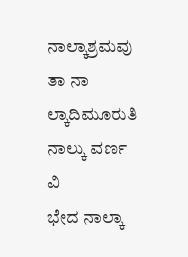ನಾಲ್ಕಾಶ್ರಮವು ತಾ ನಾ
ಲ್ಕಾದಿಮೂರುತಿ ನಾಲ್ಕು ವರ್ಣ ವಿ
ಭೇದ ನಾಲ್ಕಾ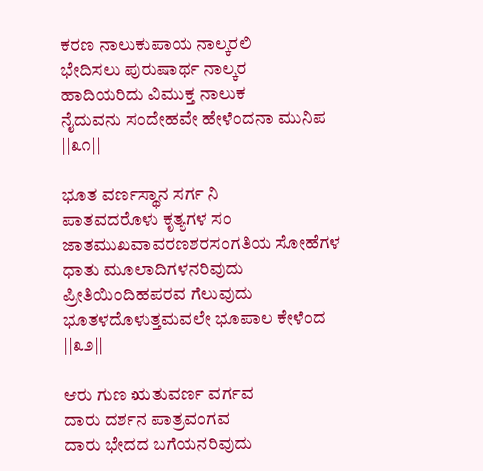ಕರಣ ನಾಲುಕುಪಾಯ ನಾಲ್ಕರಲಿ
ಭೇದಿಸಲು ಪುರುಷಾರ್ಥ ನಾಲ್ಕರ
ಹಾದಿಯರಿದು ವಿಮುಕ್ತ ನಾಲುಕ
ನೈದುವನು ಸಂದೇಹವೇ ಹೇಳೆಂದನಾ ಮುನಿಪ ||೩೧||

ಭೂತ ವರ್ಣಸ್ಥಾನ ಸರ್ಗ ನಿ
ಪಾತವದರೊಳು ಕೃತ್ಯಗಳ ಸಂ
ಜಾತಮುಖವಾವರಣಶರಸಂಗತಿಯ ಸೋಹೆಗಳ
ಧಾತು ಮೂಲಾದಿಗಳನರಿವುದು
ಪ್ರೀತಿಯಿಂದಿಹಪರವ ಗೆಲುವುದು
ಭೂತಳದೊಳುತ್ತಮವಲೇ ಭೂಪಾಲ ಕೇಳೆಂದ ||೩೨||

ಆರು ಗುಣ ಋತುವರ್ಣ ವರ್ಗವ
ದಾರು ದರ್ಶನ ಪಾತ್ರವಂಗವ
ದಾರು ಭೇದದ ಬಗೆಯನರಿವುದು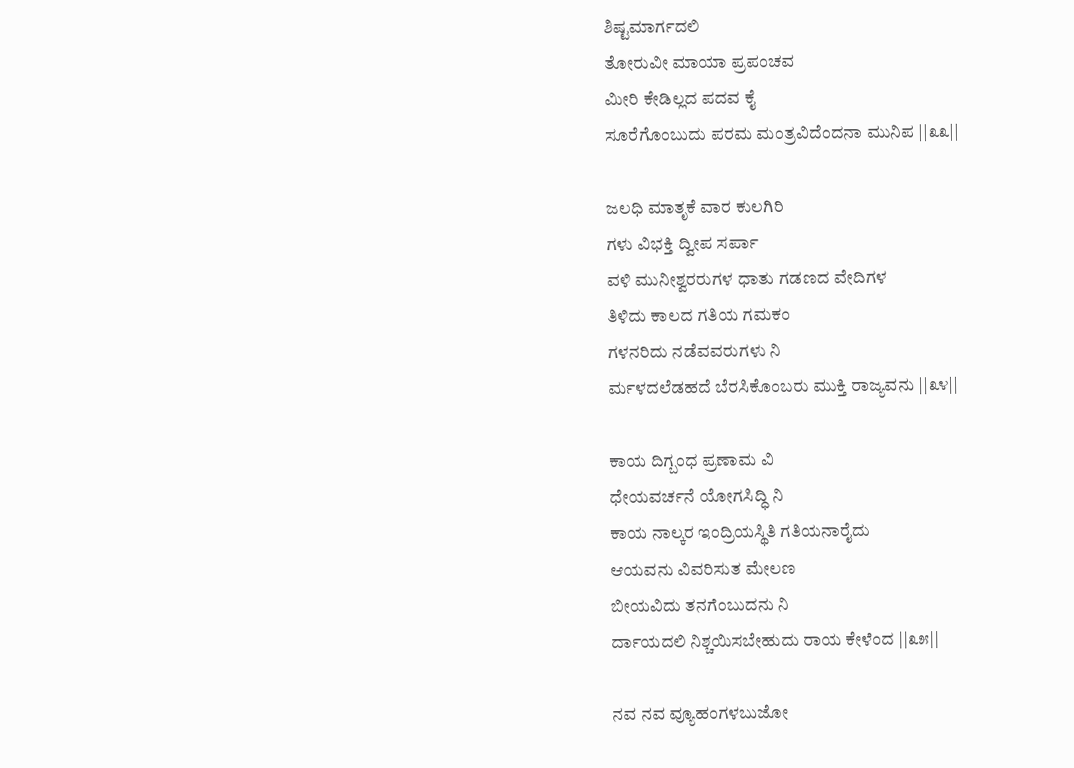ಶಿಷ್ಟಮಾರ್ಗದಲಿ
ತೋರುವೀ ಮಾಯಾ ಪ್ರಪಂಚವ
ಮೀರಿ ಕೇಡಿಲ್ಲದ ಪದವ ಕೈ
ಸೂರೆಗೊಂಬುದು ಪರಮ ಮಂತ್ರವಿದೆಂದನಾ ಮುನಿಪ ||೩೩||

ಜಲಧಿ ಮಾತೃಕೆ ವಾರ ಕುಲಗಿರಿ
ಗಳು ವಿಭಕ್ತಿ ದ್ವೀಪ ಸರ್ಪಾ
ವಳಿ ಮುನೀಶ್ವರರುಗಳ ಧಾತು ಗಡಣದ ವೇದಿಗಳ
ತಿಳಿದು ಕಾಲದ ಗತಿಯ ಗಮಕಂ
ಗಳನರಿದು ನಡೆವವರುಗಳು ನಿ
ರ್ಮಳದಲೆಡಹದೆ ಬೆರಸಿಕೊಂಬರು ಮುಕ್ತಿ ರಾಜ್ಯವನು ||೩೪||

ಕಾಯ ದಿಗ್ಬಂಧ ಪ್ರಣಾಮ ವಿ
ಧೇಯವರ್ಚನೆ ಯೋಗಸಿದ್ಧಿ ನಿ
ಕಾಯ ನಾಲ್ಕರ ಇಂದ್ರಿಯಸ್ಥಿತಿ ಗತಿಯನಾರೈದು
ಆಯವನು ವಿವರಿಸುತ ಮೇಲಣ
ಬೀಯವಿದು ತನಗೆಂಬುದನು ನಿ
ರ್ದಾಯದಲಿ ನಿಶ್ಚಯಿಸಬೇಹುದು ರಾಯ ಕೇಳೆಂದ ||೩೫||

ನವ ನವ ವ್ಯೂಹಂಗಳಬುಜೋ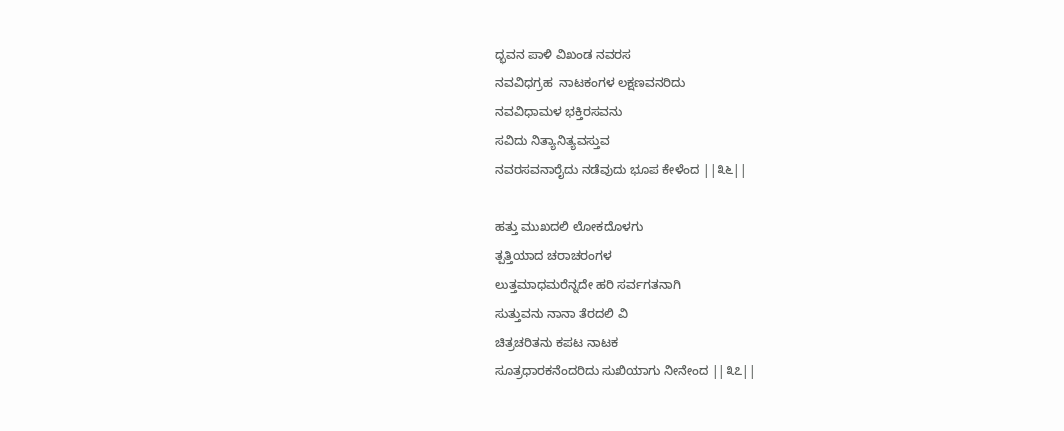ದ್ಭವನ ಪಾಳಿ ವಿಖಂಡ ನವರಸ
ನವವಿಧಗ್ರಹ  ನಾಟಕಂಗಳ ಲಕ್ಷಣವನರಿದು
ನವವಿಧಾಮಳ ಭಕ್ತಿರಸವನು
ಸವಿದು ನಿತ್ಯಾನಿತ್ಯವಸ್ತುವ
ನವರಸವನಾರೈದು ನಡೆವುದು ಭೂಪ ಕೇಳೆಂದ ||೩೬||

ಹತ್ತು ಮುಖದಲಿ ಲೋಕದೊಳಗು
ತ್ಪತ್ತಿಯಾದ ಚರಾಚರಂಗಳ
ಲುತ್ತಮಾಧಮರೆನ್ನದೇ ಹರಿ ಸರ್ವಗತನಾಗಿ
ಸುತ್ತುವನು ನಾನಾ ತೆರದಲಿ ವಿ
ಚಿತ್ರಚರಿತನು ಕಪಟ ನಾಟಕ
ಸೂತ್ರಧಾರಕನೆಂದರಿದು ಸುಖಿಯಾಗು ನೀನೇಂದ ||೩೭||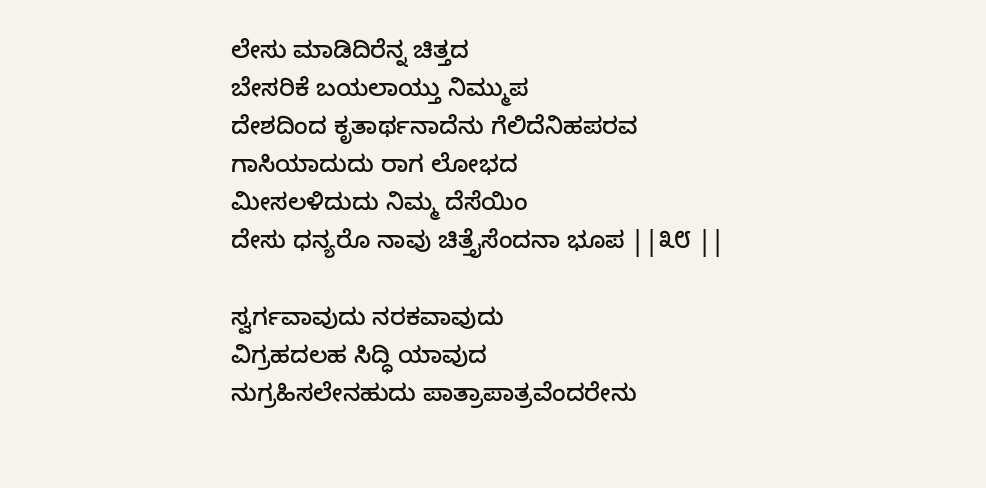ಲೇಸು ಮಾಡಿದಿರೆನ್ನ ಚಿತ್ತದ
ಬೇಸರಿಕೆ ಬಯಲಾಯ್ತು ನಿಮ್ಮುಪ
ದೇಶದಿಂದ ಕೃತಾರ್ಥನಾದೆನು ಗೆಲಿದೆನಿಹಪರವ
ಗಾಸಿಯಾದುದು ರಾಗ ಲೋಭದ
ಮೀಸಲಳಿದುದು ನಿಮ್ಮ ದೆಸೆಯಿಂ
ದೇಸು ಧನ್ಯರೊ ನಾವು ಚಿತ್ತೈಸೆಂದನಾ ಭೂಪ ||೩೮ ||

ಸ್ವರ್ಗವಾವುದು ನರಕವಾವುದು
ವಿಗ್ರಹದಲಹ ಸಿದ್ಧಿ ಯಾವುದ
ನುಗ್ರಹಿಸಲೇನಹುದು ಪಾತ್ರಾಪಾತ್ರವೆಂದರೇನು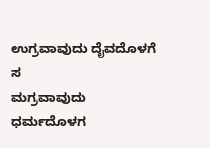ಉಗ್ರವಾವುದು ದೈವದೊಳಗೆ ಸ
ಮಗ್ರವಾವುದು ಧರ್ಮದೊಳಗ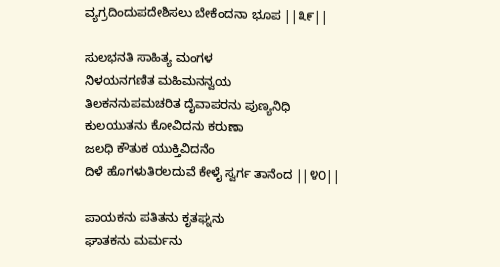ವ್ಯಗ್ರದಿಂದುಪದೇಶಿಸಲು ಬೇಕೆಂದನಾ ಭೂಪ ||೩೯||

ಸುಲಭನತಿ ಸಾಹಿತ್ಯ ಮಂಗಳ
ನಿಳಯನಗಣಿತ ಮಹಿಮನನ್ವಯ
ತಿಲಕನನುಪಮಚರಿತ ದೈವಾಪರನು ಪುಣ್ಯನಿಧಿ
ಕುಲಯುತನು ಕೋವಿದನು ಕರುಣಾ
ಜಲಧಿ ಕೌತುಕ ಯುಕ್ತಿವಿದನೆಂ
ದಿಳೆ ಹೊಗಳುತಿರಲದುವೆ ಕೇಳೈ ಸ್ವರ್ಗ ತಾನೆಂದ ||೪೦||

ಪಾಯಕನು ಪತಿತನು ಕೃತಘ್ನನು
ಘಾತಕನು ಮರ್ಮನು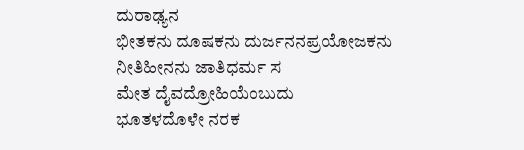ದುರಾಢ್ಯನ
ಭೀತಕನು ದೂಷಕನು ದುರ್ಜನನಪ್ರಯೋಜಕನು
ನೀತಿಹೀನನು ಜಾತಿಧರ್ಮ ಸ
ಮೇತ ದೈವದ್ರೋಹಿಯೆಂಬುದು
ಭೂತಳದೊಳೇ ನರಕ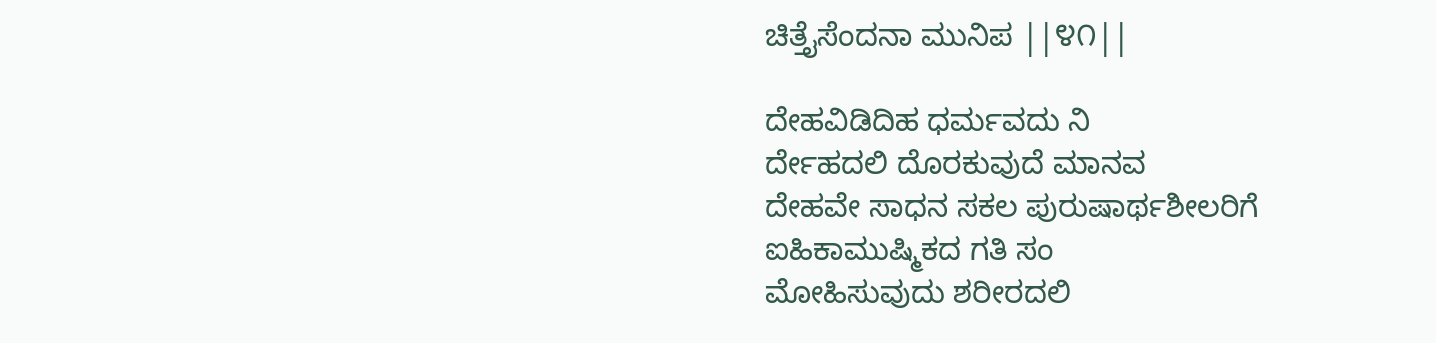ಚಿತ್ತೈಸೆಂದನಾ ಮುನಿಪ ||೪೧||

ದೇಹವಿಡಿದಿಹ ಧರ್ಮವದು ನಿ
ರ್ದೇಹದಲಿ ದೊರಕುವುದೆ ಮಾನವ
ದೇಹವೇ ಸಾಧನ ಸಕಲ ಪುರುಷಾರ್ಥಶೀಲರಿಗೆ
ಐಹಿಕಾಮುಷ್ಮಿಕದ ಗತಿ ಸಂ
ಮೋಹಿಸುವುದು ಶರೀರದಲಿ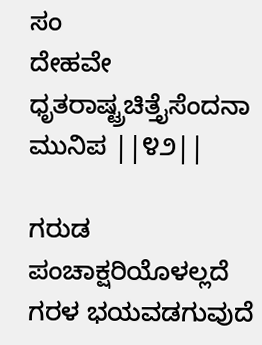ಸಂ
ದೇಹವೇ ಧೃತರಾಷ್ಟ್ರಚಿತ್ತೈಸೆಂದನಾ ಮುನಿಪ ||೪೨||

ಗರುಡ ಪಂಚಾಕ್ಷರಿಯೊಳಲ್ಲದೆ
ಗರಳ ಭಯವಡಗುವುದೆ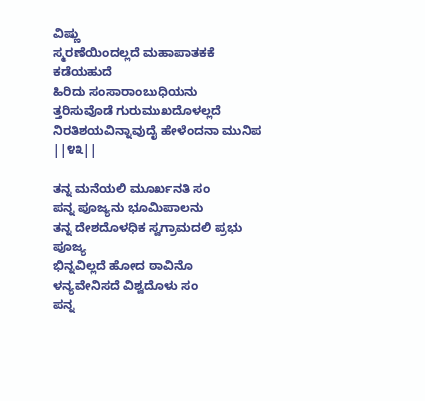ವಿಷ್ಣು
ಸ್ಮರಣೆಯಿಂದಲ್ಲದೆ ಮಹಾಪಾತಕಕೆ ಕಡೆಯಹುದೆ
ಹಿರಿದು ಸಂಸಾರಾಂಬುಧಿಯನು
ತ್ತರಿಸುವೊಡೆ ಗುರುಮುಖದೊಳಲ್ಲದೆ
ನಿರತಿಶಯವಿನ್ನಾವುದೈ ಹೇಳೆಂದನಾ ಮುನಿಪ ||೪೩||

ತನ್ನ ಮನೆಯಲಿ ಮೂರ್ಖನತಿ ಸಂ
ಪನ್ನ ಪೂಜ್ಯನು ಭೂಮಿಪಾಲನು
ತನ್ನ ದೇಶದೊಳಧಿಕ ಸ್ವಗ್ರಾಮದಲಿ ಪ್ರಭು ಪೂಜ್ಯ
ಭಿನ್ನವಿಲ್ಲದೆ ಹೋದ ಠಾವಿನೊ
ಳನ್ಯವೇನಿಸದೆ ವಿಶ್ವದೊಳು ಸಂ
ಪನ್ನ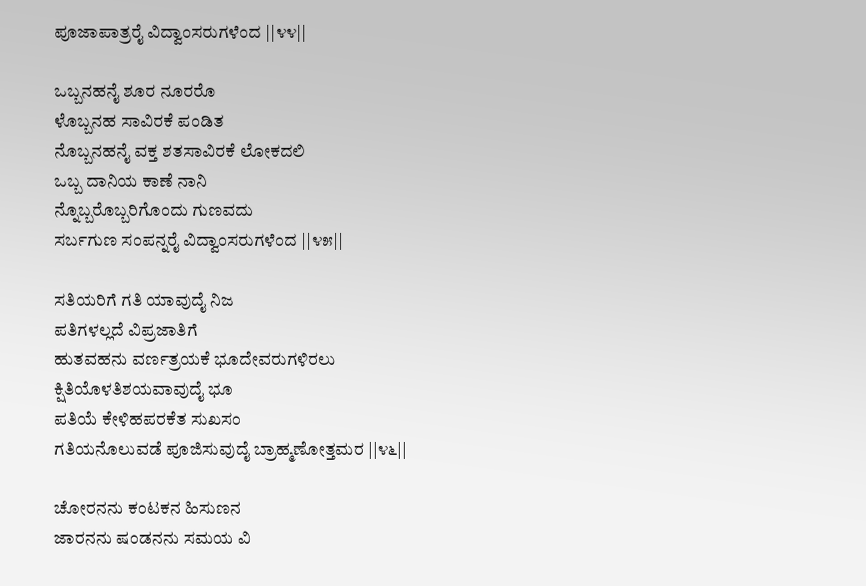ಪೂಜಾಪಾತ್ರರೈ ವಿದ್ವಾಂಸರುಗಳೆಂದ ||೪೪||

ಒಬ್ಬನಹನೈ ಶೂರ ನೂರರೊ
ಳೊಬ್ಬನಹ ಸಾವಿರಕೆ ಪಂಡಿತ
ನೊಬ್ಬನಹನೈ ವಕ್ತ ಶತಸಾವಿರಕೆ ಲೋಕದಲಿ
ಒಬ್ಬ ದಾನಿಯ ಕಾಣೆ ನಾನಿ
ನ್ನೊಬ್ಬರೊಬ್ಬರಿಗೊಂದು ಗುಣವದು
ಸರ್ಬಗುಣ ಸಂಪನ್ನರೈ ವಿದ್ವಾಂಸರುಗಳೆಂದ ||೪೫||

ಸತಿಯರಿಗೆ ಗತಿ ಯಾವುದೈ ನಿಜ
ಪತಿಗಳಲ್ಲದೆ ವಿಪ್ರಜಾತಿಗೆ
ಹುತವಹನು ವರ್ಣತ್ರಯಕೆ ಭೂದೇವರುಗಳಿರಲು
ಕ್ಷಿತಿಯೊಳತಿಶಯವಾವುದೈ ಭೂ
ಪತಿಯೆ ಕೇಳಿಹಪರಕೆತ ಸುಖಸಂ
ಗತಿಯನೊಲುವಡೆ ಪೂಜಿಸುವುದೈ ಬ್ರಾಹ್ಮಣೋತ್ತಮರ ||೪೬||

ಚೋರನನು ಕಂಟಕನ ಹಿಸುಣನ
ಜಾರನನು ಷಂಡನನು ಸಮಯ ವಿ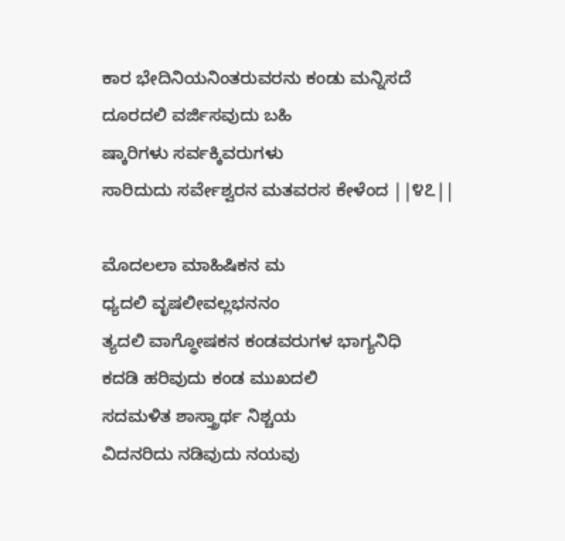ಕಾರ ಭೇದಿನಿಯನಿಂತರುವರನು ಕಂಡು ಮನ್ನಿಸದೆ
ದೂರದಲಿ ವರ್ಜಿಸವುದು ಬಹಿ
ಷ್ಕಾರಿಗಳು ಸರ್ವಕ್ಕಿವರುಗಳು
ಸಾರಿದುದು ಸರ್ವೇಶ್ವರನ ಮತವರಸ ಕೇಳೆಂದ ||೪೭||

ಮೊದಲಲಾ ಮಾಹಿಷಿಕನ ಮ
ಧ್ಯದಲಿ ವೃಷಲೀವಲ್ಲಭನನಂ
ತ್ಯದಲಿ ವಾಗ್ಧೋಷಕನ ಕಂಡವರುಗಳ ಭಾಗ್ಯನಿಧಿ
ಕದಡಿ ಹರಿವುದು ಕಂಡ ಮುಖದಲಿ
ಸದಮಳಿತ ಶಾಸ್ತ್ರಾರ್ಥ ನಿಶ್ಚಯ
ವಿದನರಿದು ನಡಿವುದು ನಯವು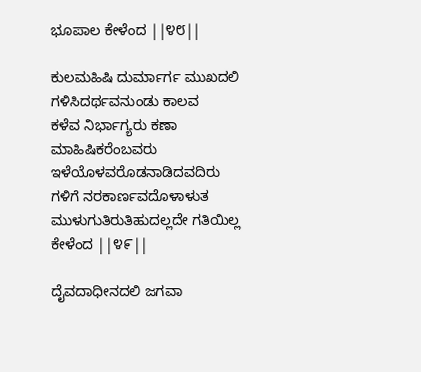ಭೂಪಾಲ ಕೇಳೆಂದ ||೪೮||

ಕುಲಮಹಿಷಿ ದುರ್ಮಾರ್ಗ ಮುಖದಲಿ
ಗಳಿಸಿದರ್ಥವನುಂಡು ಕಾಲವ
ಕಳೆವ ನಿರ್ಭಾಗ್ಯರು ಕಣಾ ಮಾಹಿಷಿಕರೆಂಬವರು
ಇಳೆಯೊಳವರೊಡನಾಡಿದವದಿರು
ಗಳಿಗೆ ನರಕಾರ್ಣವದೊಳಾಳುತ
ಮುಳುಗುತಿರುತಿಹುದಲ್ಲದೇ ಗತಿಯಿಲ್ಲ ಕೇಳೆಂದ ||೪೯||

ದೈವದಾಧೀನದಲಿ ಜಗವಾ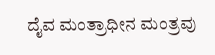ದೈವ ಮಂತ್ರಾಧೀನ ಮಂತ್ರವು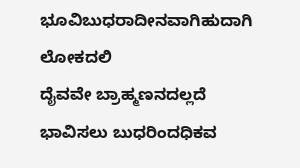ಭೂವಿಬುಧರಾದೀನವಾಗಿಹುದಾಗಿ ಲೋಕದಲಿ
ದೈವವೇ ಬ್ರಾಹ್ಮಣನದಲ್ಲದೆ
ಭಾವಿಸಲು ಬುಧರಿಂದಧಿಕವ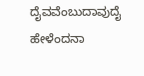ದೈವವೆಂಬುದಾವುದೈ ಹೇಳೆಂದನಾ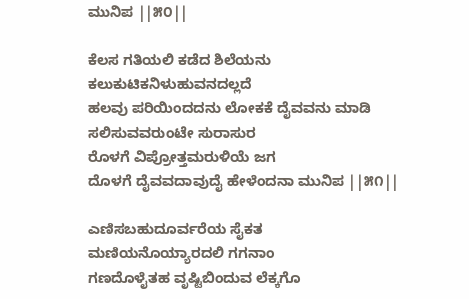ಮುನಿಪ ||೫೦||

ಕೆಲಸ ಗತಿಯಲಿ ಕಡೆದ ಶಿಲೆಯನು
ಕಲುಕುಟಿಕನಿಳುಹುವನದಲ್ಲದೆ
ಹಲವು ಪರಿಯಿಂದದನು ಲೋಕಕೆ ದೈವವನು ಮಾಡಿ
ಸಲಿಸುವವರುಂಟೇ ಸುರಾಸುರ
ರೊಳಗೆ ವಿಪ್ರೋತ್ತಮರುಳಿಯೆ ಜಗ
ದೊಳಗೆ ದೈವವದಾವುದೈ ಹೇಳೆಂದನಾ ಮುನಿಪ ||೫೧||

ಎಣಿಸಬಹುದೂರ್ವರೆಯ ಸೈಕತ
ಮಣಿಯನೊಯ್ಯಾರದಲಿ ಗಗನಾಂ
ಗಣದೊಳೈತಹ ವೃಷ್ಟಿಬಿಂದುವ ಲೆಕ್ಕಗೊ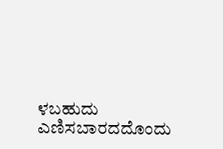ಳಬಹುದು
ಎಣಿಸಬಾರದದೊಂದು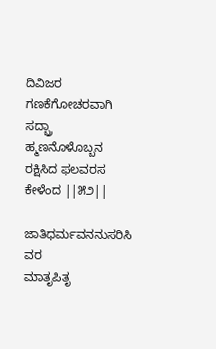ದಿವಿಜರ
ಗಣಕೆಗೋಚರವಾಗಿ ಸದ್ಬ್ರಾ
ಹ್ಮಣನೊಳೊಬ್ಬನ ರಕ್ಷಿಸಿದ ಫಲವರಸ ಕೇಳೆಂದ ||೫೨||

ಜಾತಿಧರ್ಮವನನುಸರಿಸಿ ವರ
ಮಾತೃಪಿತೃ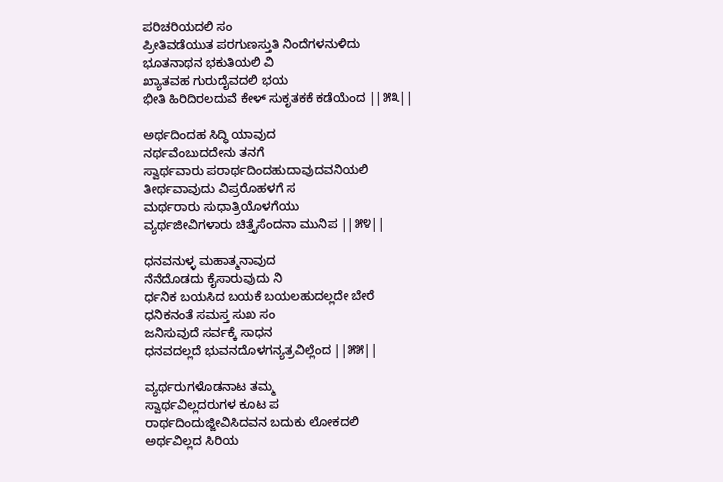ಪರಿಚರಿಯದಲಿ ಸಂ
ಪ್ರೀತಿವಡೆಯುತ ಪರಗುಣಸ್ತುತಿ ನಿಂದೆಗಳನುಳಿದು
ಭೂತನಾಥನ ಭಕುತಿಯಲಿ ವಿ
ಖ್ಯಾತವಹ ಗುರುದೈವದಲಿ ಭಯ
ಭೀತಿ ಹಿರಿದಿರಲದುವೆ ಕೇಳ್ ಸುಕೃತಕಕೆ ಕಡೆಯೆಂದ ||೫೩||

ಅರ್ಥದಿಂದಹ ಸಿದ್ಧಿ ಯಾವುದ
ನರ್ಥವೆಂಬುದದೇನು ತನಗೆ
ಸ್ವಾರ್ಥವಾರು ಪರಾರ್ಥದಿಂದಹುದಾವುದವನಿಯಲಿ
ತೀರ್ಥವಾವುದು ವಿಪ್ರರೊಹಳಗೆ ಸ
ಮರ್ಥರಾರು ಸುಧಾತ್ರಿಯೊಳಗೆಯು
ವ್ಯರ್ಥಜೀವಿಗಳಾರು ಚಿತ್ತೈಸೆಂದನಾ ಮುನಿಪ ||೫೪||

ಧನವನುಳ್ಳ ಮಹಾತ್ಮನಾವುದ
ನೆನೆದೊಡದು ಕೈಸಾರುವುದು ನಿ
ರ್ಧನಿಕ ಬಯಸಿದ ಬಯಕೆ ಬಯಲಹುದಲ್ಲದೇ ಬೇರೆ
ಧನಿಕನಂತೆ ಸಮಸ್ತ ಸುಖ ಸಂ
ಜನಿಸುವುದೆ ಸರ್ವಕ್ಕೆ ಸಾಧನ
ಧನವದಲ್ಲದೆ ಭುವನದೊಳಗನ್ಯತ್ರವಿಲ್ಲೆಂದ ||೫೫||

ವ್ಯರ್ಥರುಗಳೊಡನಾಟ ತಮ್ಮ
ಸ್ವಾರ್ಥವಿಲ್ಲದರುಗಳ ಕೂಟ ಪ
ರಾರ್ಥದಿಂದುಜ್ಜೀವಿಸಿದವನ ಬದುಕು ಲೋಕದಲಿ
ಅರ್ಥವಿಲ್ಲದ ಸಿರಿಯ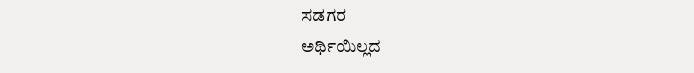ಸಡಗರ
ಅರ್ಥಿಯಿಲ್ಲದ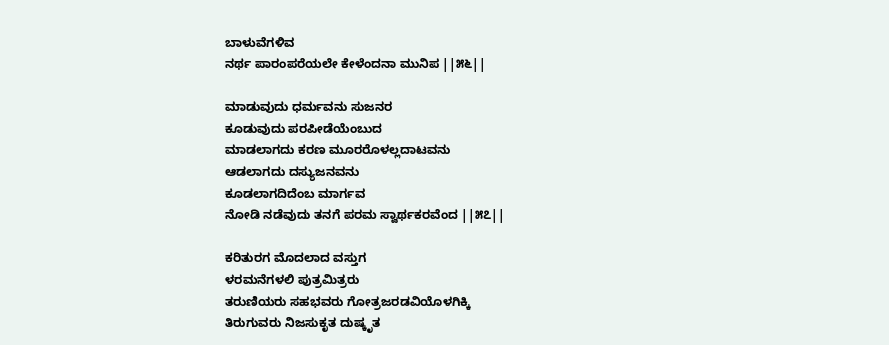ಬಾಳುವೆಗಳಿವ
ನರ್ಥ ಪಾರಂಪರೆಯಲೇ ಕೇಳೆಂದನಾ ಮುನಿಪ ||೫೬||

ಮಾಡುವುದು ಧರ್ಮವನು ಸುಜನರ
ಕೂಡುವುದು ಪರಪೀಡೆಯೆಂಬುದ
ಮಾಡಲಾಗದು ಕರಣ ಮೂರರೊಳಲ್ಲದಾಟವನು
ಆಡಲಾಗದು ದಸ್ಯುಜನವನು
ಕೂಡಲಾಗದಿದೆಂಬ ಮಾರ್ಗವ
ನೋಡಿ ನಡೆವುದು ತನಗೆ ಪರಮ ಸ್ವಾರ್ಥಕರವೆಂದ ||೫೭||

ಕರಿತುರಗ ಮೊದಲಾದ ವಸ್ತುಗ
ಳರಮನೆಗಳಲಿ ಪುತ್ರಮಿತ್ರರು
ತರುಣಿಯರು ಸಹಭವರು ಗೋತ್ರಜರಡವಿಯೊಳಗಿಕ್ಕಿ
ತಿರುಗುವರು ನಿಜಸುಕೃತ ದುಷ್ಕೃತ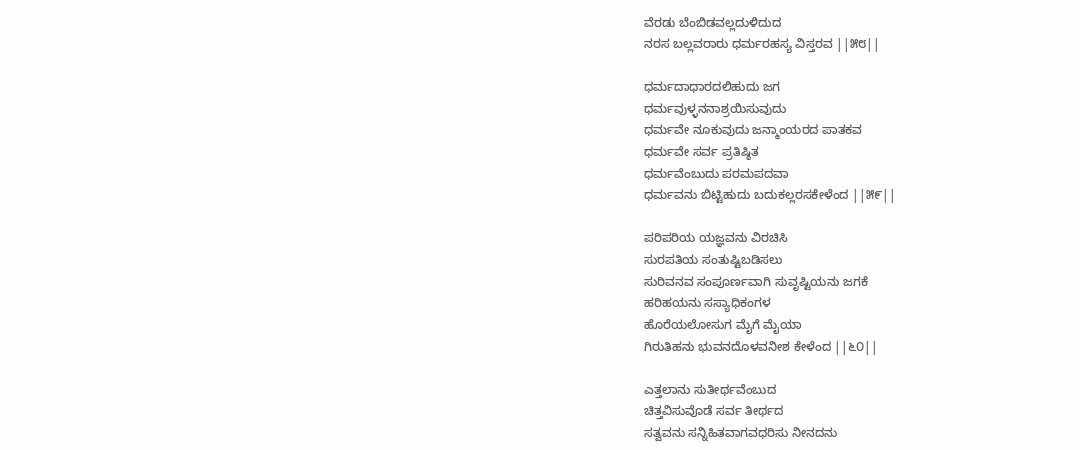ವೆರಡು ಬೆಂಬಿಡವಲ್ಲದುಳಿದುದ
ನರಸ ಬಲ್ಲವರಾರು ಧರ್ಮರಹಸ್ಯ ವಿಸ್ತರವ ||೫೮||

ಧರ್ಮದಾಧಾರದಲಿಹುದು ಜಗ
ಧರ್ಮವುಳ್ಳನನಾಶ್ರಯಿಸುವುದು
ಧರ್ಮವೇ ನೂಕುವುದು ಜನ್ಮಾಂಯರದ ಪಾತಕವ
ಧರ್ಮವೇ ಸರ್ವ ಪ್ರತಿಷ್ಠಿತ
ಧರ್ಮವೆಂಬುದು ಪರಮಪದವಾ
ಧರ್ಮವನು ಬಿಟ್ಟಿಹುದು ಬದುಕಲ್ಲರಸಕೇಳೆಂದ ||೫೯||

ಪರಿಪರಿಯ ಯಜ್ಞವನು ವಿರಚಿಸಿ
ಸುರಪತಿಯ ಸಂತುಷ್ಟಿಬಡಿಸಲು
ಸುರಿವನವ ಸಂಪೂರ್ಣವಾಗಿ ಸುವೃಷ್ಟಿಯನು ಜಗಕೆ
ಹರಿಹಯನು ಸಸ್ಯಾಧಿಕಂಗಳ
ಹೊರೆಯಲೋಸುಗ ಮೈಗೆ ಮೈಯಾ
ಗಿರುತಿಹನು ಭುವನದೊಳವನೀಶ ಕೇಳೆಂದ ||೬೦||

ಎತ್ತಲಾನು ಸುತೀರ್ಥವೆಂಬುದ
ಚಿತ್ತವಿಸುವೊಡೆ ಸರ್ವ ತೀರ್ಥದ
ಸತ್ವವನು ಸನ್ನಿಹಿತವಾಗವಧರಿಸು ನೀನದನು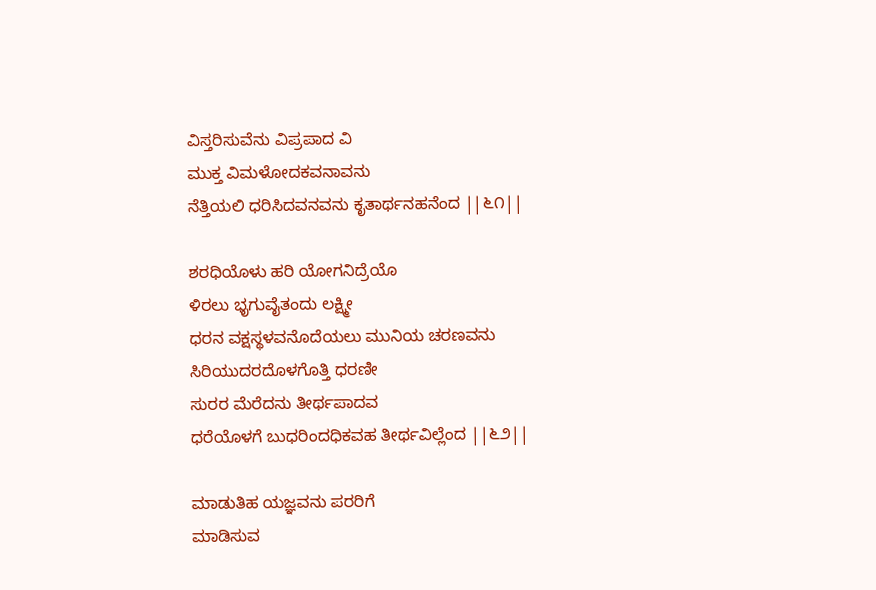ವಿಸ್ತರಿಸುವೆನು ವಿಪ್ರಪಾದ ವಿ
ಮುಕ್ತ ವಿಮಳೋದಕವನಾವನು
ನೆತ್ತಿಯಲಿ ಧರಿಸಿದವನವನು ಕೃತಾರ್ಥನಹನೆಂದ ||೬೧||

ಶರಧಿಯೊಳು ಹರಿ ಯೋಗನಿದ್ರೆಯೊ
ಳಿರಲು ಭೃಗುವೈತಂದು ಲಕ್ಷ್ಮೀ
ಧರನ ವಕ್ಷಸ್ಥಳವನೊದೆಯಲು ಮುನಿಯ ಚರಣವನು
ಸಿರಿಯುದರದೊಳಗೊತ್ತಿ ಧರಣೀ
ಸುರರ ಮೆರೆದನು ತೀರ್ಥಪಾದವ
ಧರೆಯೊಳಗೆ ಬುಧರಿಂದಧಿಕವಹ ತೀರ್ಥವಿಲ್ಲೆಂದ ||೬೨||

ಮಾಡುತಿಹ ಯಜ್ಞವನು ಪರರಿಗೆ
ಮಾಡಿಸುವ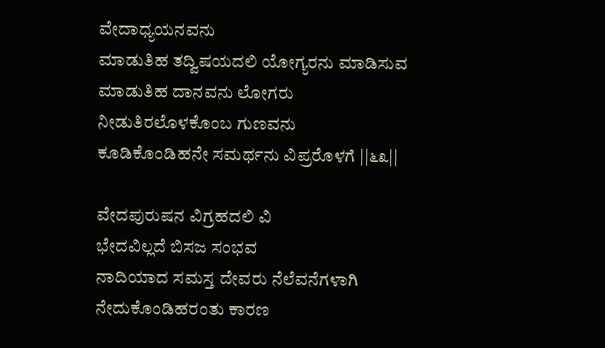ವೇದಾಧ್ಯಯನವನು
ಮಾಡುತಿಹ ತದ್ವಿಷಯದಲಿ ಯೋಗ್ಯರನು ಮಾಡಿಸುವ
ಮಾಡುತಿಹ ದಾನವನು ಲೋಗರು
ನೀಡುತಿರಲೊಳಕೊಂಬ ಗುಣವನು
ಕೂಡಿಕೊಂಡಿಹನೇ ಸಮರ್ಥನು ವಿಪ್ರರೊಳಗೆ ||೬೩||

ವೇದಪುರುಷನ ವಿಗ್ರಹದಲಿ ವಿ
ಭೇದವಿಲ್ಲದೆ ಬಿಸಜ ಸಂಭವ
ನಾದಿಯಾದ ಸಮಸ್ತ ದೇವರು ನೆಲೆವನೆಗಳಾಗಿ
ನೇದುಕೊಂಡಿಹರಂತು ಕಾರಣ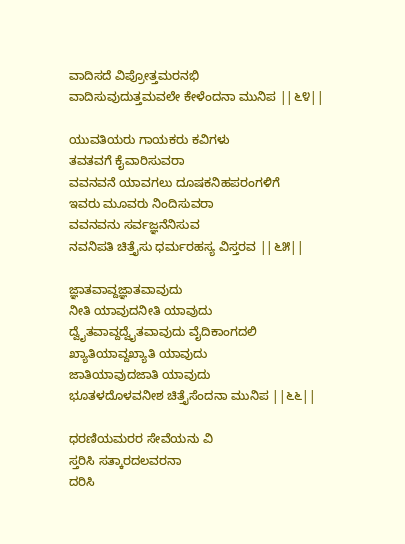ವಾದಿಸದೆ ವಿಪ್ರೋತ್ತಮರನಭಿ
ವಾದಿಸುವುದುತ್ತಮವಲೇ ಕೇಳೆಂದನಾ ಮುನಿಪ ||೬೪||

ಯುವತಿಯರು ಗಾಯಕರು ಕವಿಗಳು
ತವತವಗೆ ಕೈವಾರಿಸುವರಾ
ವವನವನೆ ಯಾವಗಲು ದೂಷಕನಿಹಪರಂಗಳಿಗೆ
ಇವರು ಮೂವರು ನಿಂದಿಸುವರಾ
ವವನವನು ಸರ್ವಜ್ಞನೆನಿಸುವ
ನವನಿಪತಿ ಚಿತ್ತೈಸು ಧರ್ಮರಹಸ್ಯ ವಿಸ್ತರವ ||೬೫||

ಜ್ಞಾತವಾವ್ದಜ್ಞಾತವಾವುದು
ನೀತಿ ಯಾವುದನೀತಿ ಯಾವುದು
ದ್ವೈತವಾವ್ದದ್ವೈತವಾವುದು ವೈದಿಕಾಂಗದಲಿ
ಖ್ಯಾತಿಯಾವ್ದಖ್ಯಾತಿ ಯಾವುದು
ಜಾತಿಯಾವುದಜಾತಿ ಯಾವುದು
ಭೂತಳದೊಳವನೀಶ ಚಿತ್ತೈಸೆಂದನಾ ಮುನಿಪ ||೬೬||

ಧರಣಿಯಮರರ ಸೇವೆಯನು ವಿ
ಸ್ತರಿಸಿ ಸತ್ಕಾರದಲವರನಾ
ದರಿಸಿ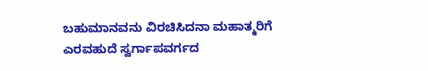ಬಹುಮಾನವನು ವಿರಚಿಸಿದನಾ ಮಹಾತ್ಮರಿಗೆ
ಎರವಹುದೆ ಸ್ವರ್ಗಾಪವರ್ಗದ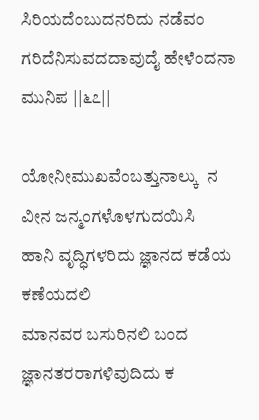ಸಿರಿಯದೆಂಬುದನರಿದು ನಡೆವಂ
ಗರಿದೆನಿಸುವದದಾವುದೈ ಹೇಳೆಂದನಾ ಮುನಿಪ ||೬೭||

ಯೋನೀಮುಖವೆಂಬತ್ತುನಾಲ್ಕು  ನ
ವೀನ ಜನ್ಮಂಗಳೊಳಗುದಯಿಸಿ
ಹಾನಿ ವೃದ್ಧಿಗಳರಿದು ಜ್ಞಾನದ ಕಡೆಯ ಕಣೆಯದಲಿ
ಮಾನವರ ಬಸುರಿನಲಿ ಬಂದ
ಜ್ಞಾನತರರಾಗಳಿವುದಿದು ಕ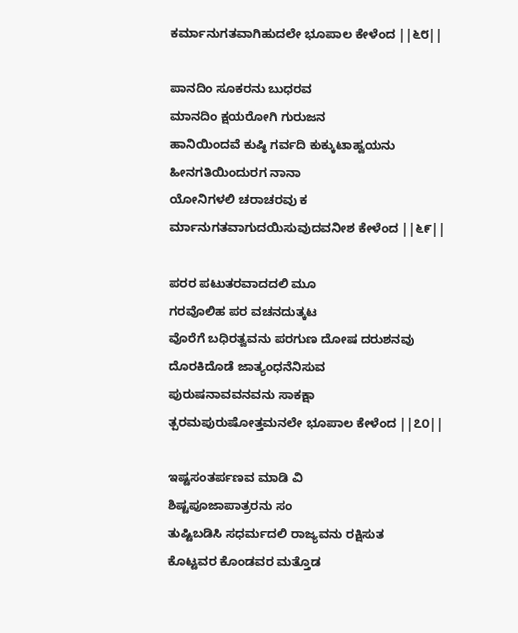ಕರ್ಮಾನುಗತವಾಗಿಹುದಲೇ ಭೂಪಾಲ ಕೇಳೆಂದ ||೬೮||

ಪಾನದಿಂ ಸೂಕರನು ಬುಧರವ
ಮಾನದಿಂ ಕ್ಷಯರೋಗಿ ಗುರುಜನ
ಹಾನಿಯಿಂದವೆ ಕುಷ್ಠಿ ಗರ್ವದಿ ಕುಕ್ಕುಟಾಹ್ವಯನು
ಹೀನಗತಿಯಿಂದುರಗ ನಾನಾ
ಯೋನಿಗಳಲಿ ಚರಾಚರವು ಕ
ರ್ಮಾನುಗತವಾಗುದಯಿಸುವುದವನೀಶ ಕೇಳೆಂದ ||೬೯||

ಪರರ ಪಟುತರವಾದದಲಿ ಮೂ
ಗರವೊಲಿಹ ಪರ ವಚನದುತ್ಕಟ
ವೊರೆಗೆ ಬಧಿರತ್ವವನು ಪರಗುಣ ದೋಷ ದರುಶನವು
ದೊರಕಿದೊಡೆ ಜಾತ್ಯಂಧನೆನಿಸುವ
ಪುರುಷನಾವವನವನು ಸಾಕಕ್ಷಾ
ತ್ಪರಮಪುರುಷೋತ್ತಮನಲೇ ಭೂಪಾಲ ಕೇಳೆಂದ ||೭೦||

ಇಷ್ಟಸಂತರ್ಪಣವ ಮಾಡಿ ವಿ
ಶಿಷ್ಟಪೂಜಾಪಾತ್ರರನು ಸಂ
ತುಷ್ಟಿಬಡಿಸಿ ಸಧರ್ಮದಲಿ ರಾಜ್ಯವನು ರಕ್ಷಿಸುತ
ಕೊಟ್ಟವರ ಕೊಂಡವರ ಮತ್ತೊಡ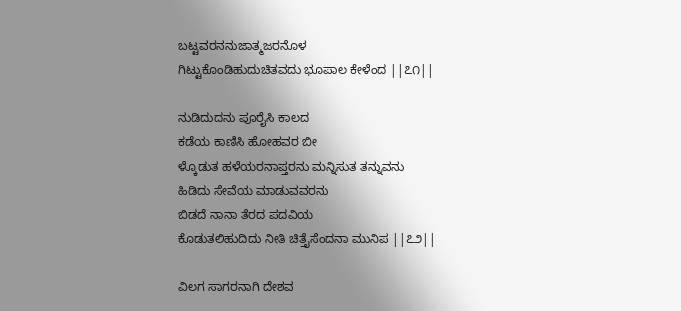ಬಟ್ಟವರನನುಜಾತ್ಮಜರನೊಳ
ಗಿಟ್ಟುಕೊಂಡಿಹುದುಚಿತವದು ಭೂಪಾಲ ಕೇಳೆಂದ ||೭೧||

ನುಡಿದುದನು ಪೂರೈಸಿ ಕಾಲದ
ಕಡೆಯ ಕಾಣಿಸಿ ಹೋಹವರ ಬೀ
ಳ್ಕೊಡುತ ಹಳೆಯರನಾಪ್ತರನು ಮನ್ನಿಸುತ ತನ್ನುವನು
ಹಿಡಿದು ಸೇವೆಯ ಮಾಡುವವರನು
ಬಿಡದೆ ನಾನಾ ತೆರದ ಪದವಿಯ
ಕೊಡುತಲಿಹುದಿದು ನೀತಿ ಚಿತ್ತೈಸೆಂದನಾ ಮುನಿಪ ||೭೨||

ವಿಲಗ ಸಾಗರನಾಗಿ ದೇಶವ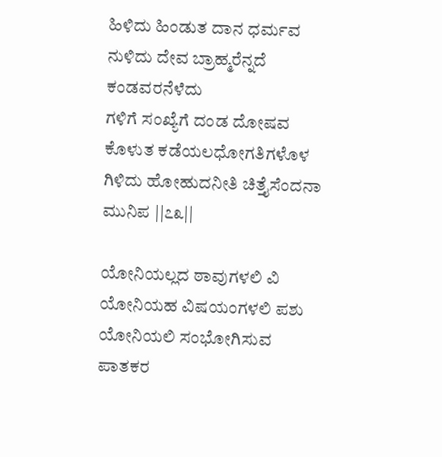ಹಿಳಿದು ಹಿಂಡುತ ದಾನ ಧರ್ಮವ
ನುಳಿದು ದೇವ ಬ್ರಾಹ್ಮರೆನ್ನದೆ ಕಂಡವರನೆಳೆದು
ಗಳಿಗೆ ಸಂಖ್ಯೆಗೆ ದಂಡ ದೋಷವ
ಕೊಳುತ ಕಡೆಯಲಧೋಗತಿಗಳೊಳ
ಗಿಳಿದು ಹೋಹುದನೀತಿ ಚಿತ್ತೈಸೆಂದನಾ ಮುನಿಪ ||೭೩||

ಯೋನಿಯಲ್ಲದ ಠಾವುಗಳಲಿ ವಿ
ಯೋನಿಯಹ ವಿಷಯಂಗಳಲಿ ಪಶು
ಯೋನಿಯಲಿ ಸಂಭೋಗಿಸುವ ಪಾತಕರ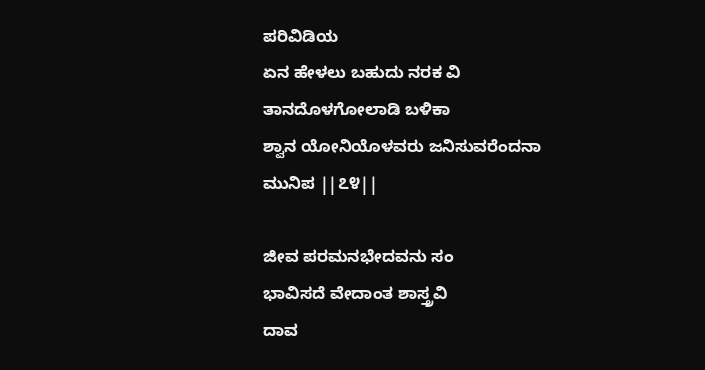ಪರಿವಿಡಿಯ
ಏನ ಹೇಳಲು ಬಹುದು ನರಕ ವಿ
ತಾನದೊಳಗೋಲಾಡಿ ಬಳಿಕಾ
ಶ್ವಾನ ಯೋನಿಯೊಳವರು ಜನಿಸುವರೆಂದನಾ ಮುನಿಪ ||೭೪||

ಜೀವ ಪರಮನಭೇದವನು ಸಂ
ಭಾವಿಸದೆ ವೇದಾಂತ ಶಾಸ್ತ್ರವಿ
ದಾವ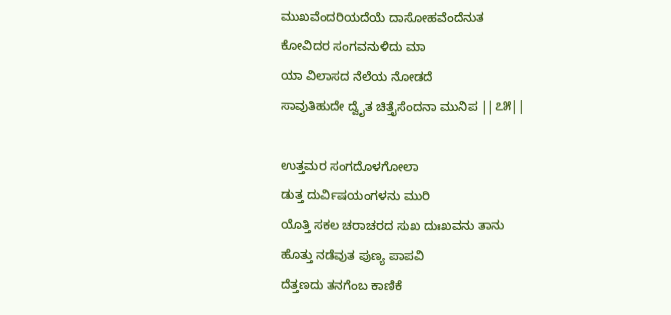ಮುಖವೆಂದರಿಯದೆಯೆ ದಾಸೋಹವೆಂದೆನುತ
ಕೋವಿದರ ಸಂಗವನುಳಿದು ಮಾ
ಯಾ ವಿಲಾಸದ ನೆಲೆಯ ನೋಡದೆ
ಸಾವುತಿಹುದೇ ದ್ವೈತ ಚಿತ್ತೈಸೆಂದನಾ ಮುನಿಪ ||೭೫||

ಉತ್ತಮರ ಸಂಗದೊಳಗೋಲಾ
ಡುತ್ತ ದುರ್ವಿಷಯಂಗಳನು ಮುರಿ
ಯೊತ್ತಿ ಸಕಲ ಚರಾಚರದ ಸುಖ ದುಃಖವನು ತಾನು
ಹೊತ್ತು ನಡೆವುತ ಪುಣ್ಯ ಪಾಪವಿ
ದೆತ್ತಣದು ತನಗೆಂಬ ಕಾಣಿಕೆ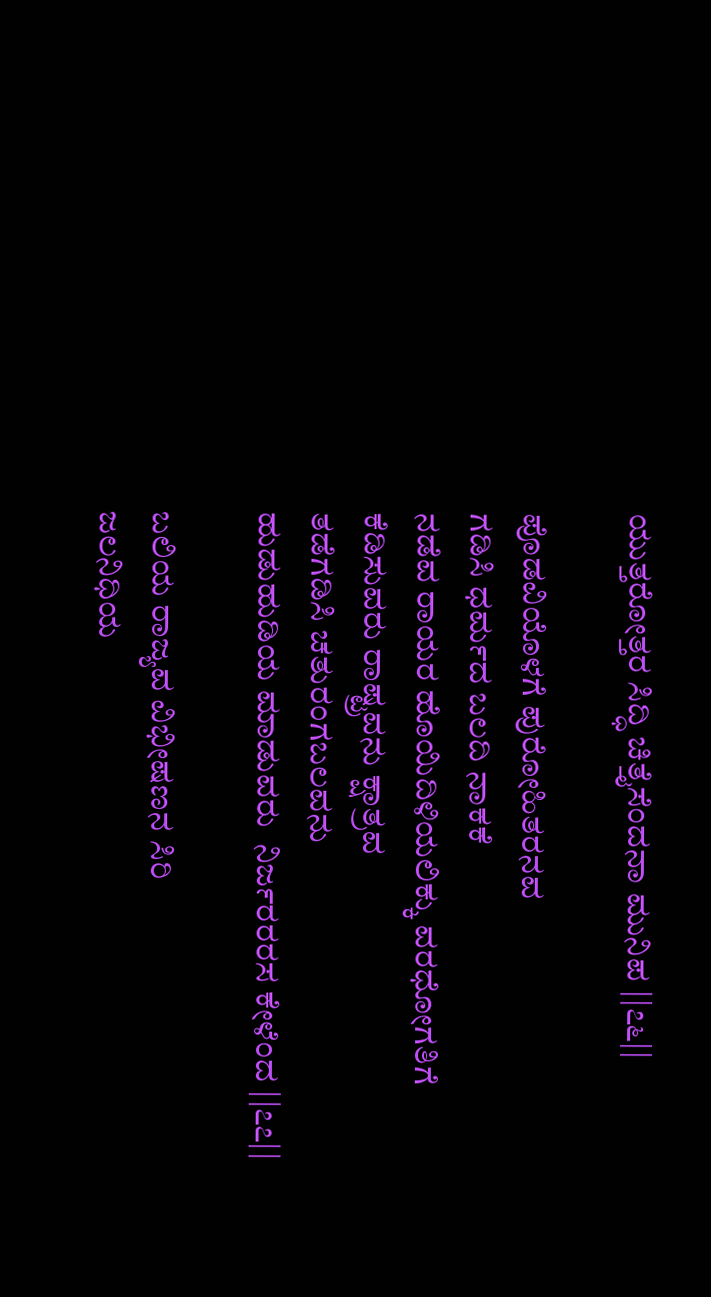ಯುತ್ತರೋತ್ತರ ಸಿದ್ಧಿ ಚಿತ್ತೈಸೆಂದನಾ ಮುನಿಪ ||೭೬||

ಪೊಡವಿಯೊಳಗೆ ಪುರೋಹಿತರನವ
ಗಡಿಸಿ ಧರ್ಮದ ಬಲದಿ ನಾಕಕೆ
ನಡೆವ ರಾಯರ ಹೊಯಿದಿಳಿಯಲಿಕ್ಕು ವರಧೋಗತಿಗೆ
ಕೆಡಿಸುವರು ರಾಷ್ಟ್ರವನು ಕ್ಷಾತ್ರವ
ತಡೆಗಡಿಸಿ ಚತುರಂಗಬಲವನು
ಹುಡುಹುಡಿಯ ಮಾಡುವರು  ನಿರ್ಜರರರಸ ಕೇಳೆಂದ ||೭೭||

ಬಲಿಯ ರಾಜ್ಯವ ವಿಭೀಷಣನ ಸಿರಿ
ಜಲನಿಧಿಯ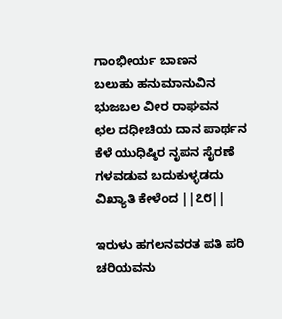ಗಾಂಭೀರ್ಯ ಬಾಣನ
ಬಲುಹು ಹನುಮಾನುವಿನ ಭುಜಬಲ ವೀರ ರಾಘವನ
ಛಲ ದಧೀಚಿಯ ದಾನ ಪಾರ್ಥನ
ಕೆಳೆ ಯುಧಿಷ್ಠಿರ ನೃಪನ ಸೈರಣೆ
ಗಳವಡುವ ಬದುಕುಳ್ಳಡದು ವಿಖ್ಯಾತಿ ಕೇಳೆಂದ ||೭೮||

ಇರುಳು ಹಗಲನವರತ ಪತಿ ಪರಿ
ಚರಿಯವನು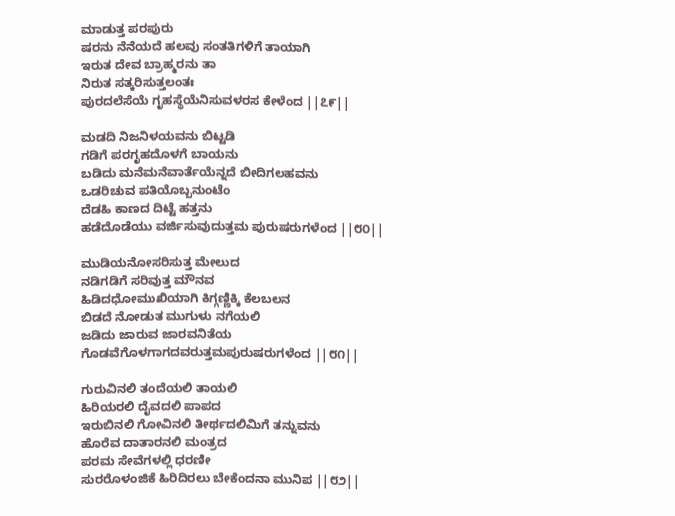ಮಾಡುತ್ತ ಪರಪುರು
ಷರನು ನೆನೆಯದೆ ಹಲವು ಸಂತತಿಗಳಿಗೆ ತಾಯಾಗಿ
ಇರುತ ದೇವ ಬ್ರಾಹ್ಮರನು ತಾ
ನಿರುತ ಸತ್ಕರಿಸುತ್ತಲಂತಃ
ಪುರದಲೆಸೆಯೆ ಗೃಹಸ್ಥೆಯೆನಿಸುವಳರಸ ಕೇಳೆಂದ ||೭೯||

ಮಡದಿ ನಿಜನಿಳಯವನು ಬಿಟ್ಟಡಿ
ಗಡಿಗೆ ಪರಗೃಹದೊಳಗೆ ಬಾಯನು
ಬಡಿದು ಮನೆಮನೆವಾರ್ತೆಯೆನ್ನದೆ ಬೀದಿಗಲಹವನು
ಒಡರಿಚುವ ಪತಿಯೊಬ್ಬನುಂಟೆಂ
ದೆಡಹಿ ಕಾಣದ ದಿಟ್ಟೆ ಹತ್ತನು
ಹಡೆದೊಡೆಯು ವರ್ಜಿಸುವುದುತ್ತಮ ಪುರುಷರುಗಳೆಂದ ||೮೦||

ಮುಡಿಯನೋಸರಿಸುತ್ತ ಮೇಲುದ
ನಡಿಗಡಿಗೆ ಸರಿವುತ್ತ ಮೌನವ
ಹಿಡಿದಧೋಮುಖಿಯಾಗಿ ಕಿಗ್ಗಣ್ಣಿಕ್ಕಿ ಕೆಲಬಲನ
ಬಿಡದೆ ನೋಡುತ ಮುಗುಳು ನಗೆಯಲಿ
ಜಡಿದು ಜಾರುವ ಜಾರವನಿತೆಯ
ಗೊಡವೆಗೊಳಗಾಗದವರುತ್ತಮಪುರುಷರುಗಳೆಂದ ||೮೧||

ಗುರುವಿನಲಿ ತಂದೆಯಲಿ ತಾಯಲಿ
ಹಿರಿಯರಲಿ ದೈವದಲಿ ಪಾಪದ
ಇರುಬಿನಲಿ ಗೋವಿನಲಿ ತೀರ್ಥದಲಿಮಿಗೆ ತನ್ನುವನು
ಹೊರೆವ ದಾತಾರನಲಿ ಮಂತ್ರದ
ಪರಮ ಸೇವೆಗಳಲ್ಲಿ ಧರಣೀ
ಸುರರೊಳಂಜಿಕೆ ಹಿರಿದಿರಲು ಬೇಕೆಂದನಾ ಮುನಿಪ ||೮೨||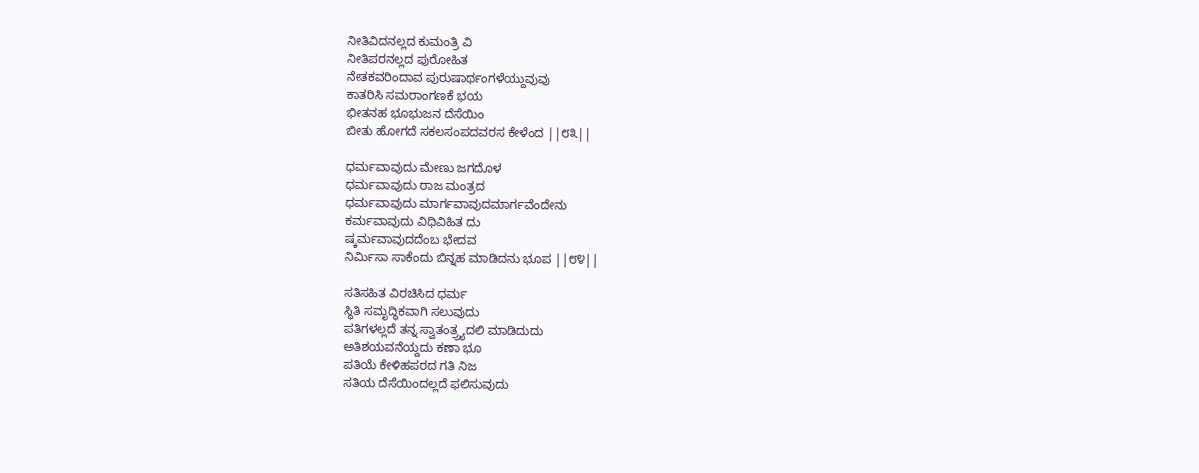ನೀತಿವಿದನಲ್ಲದ ಕುಮಂತ್ರಿ ವಿ
ನೀತಿಪರನಲ್ಲದ ಪುರೋಹಿತ
ನೇತಕವರಿಂದಾವ ಪುರುಷಾರ್ಥಂಗಳೆಯ್ದುವುವು
ಕಾತರಿಸಿ ಸಮರಾಂಗಣಕೆ ಭಯ
ಭೀತನಹ ಭೂಭುಜನ ದೆಸೆಯಿಂ
ಬೀತು ಹೋಗದೆ ಸಕಲಸಂಪದವರಸ ಕೇಳೆಂದ ||೮೩||

ಧರ್ಮವಾವುದು ಮೇಣು ಜಗದೊಳ
ಧರ್ಮವಾವುದು ರಾಜ ಮಂತ್ರದ
ಧರ್ಮವಾವುದು ಮಾರ್ಗವಾವುದಮಾರ್ಗವೆಂದೇನು
ಕರ್ಮವಾವುದು ವಿಧಿವಿಹಿತ ದು
ಷ್ಕರ್ಮವಾವುದದೆಂಬ ಭೇದವ
ನಿರ್ಮಿಸಾ ಸಾಕೆಂದು ಬಿನ್ನಹ ಮಾಡಿದನು ಭೂಪ ||೮೪||

ಸತಿಸಹಿತ ವಿರಚಿಸಿದ ಧರ್ಮ
ಸ್ಥಿತಿ ಸಮೃದ್ಧಿಕವಾಗಿ ಸಲುವುದು
ಪತಿಗಳಲ್ಲದೆ ತನ್ನ ಸ್ವಾತಂತ್ರ್ರ್ಯದಲಿ ಮಾಡಿದುದು
ಅತಿಶಯವನೆಯ್ದದು ಕಣಾ ಭೂ
ಪತಿಯೆ ಕೇಳಿಹಪರದ ಗತಿ ನಿಜ
ಸತಿಯ ದೆಸೆಯಿಂದಲ್ಲದೆ ಫಲಿಸುವುದು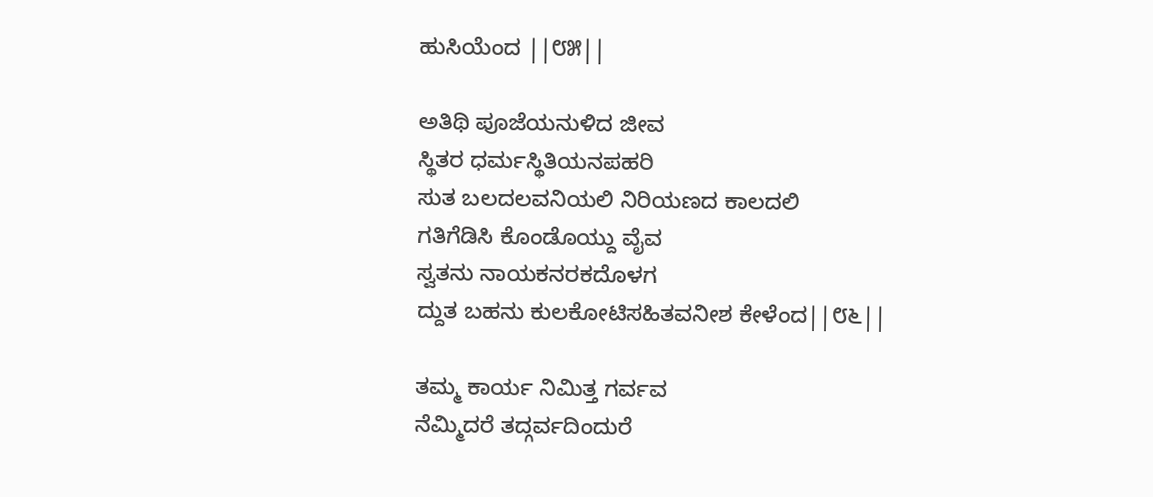ಹುಸಿಯೆಂದ ||೮೫||

ಅತಿಥಿ ಪೂಜೆಯನುಳಿದ ಜೀವ
ಸ್ಥಿತರ ಧರ್ಮಸ್ಥಿತಿಯನಪಹರಿ
ಸುತ ಬಲದಲವನಿಯಲಿ ನಿರಿಯಣದ ಕಾಲದಲಿ
ಗತಿಗೆಡಿಸಿ ಕೊಂಡೊಯ್ದು ವೈವ
ಸ್ವತನು ನಾಯಕನರಕದೊಳಗ
ದ್ದುತ ಬಹನು ಕುಲಕೋಟಿಸಹಿತವನೀಶ ಕೇಳೆಂದ||೮೬||

ತಮ್ಮ ಕಾರ್ಯ ನಿಮಿತ್ತ ಗರ್ವವ
ನೆಮ್ಮಿದರೆ ತದ್ಗರ್ವದಿಂದುರೆ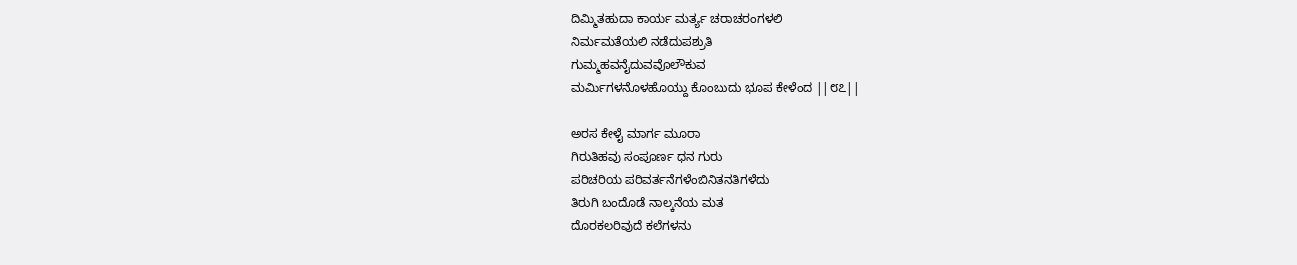ದಿಮ್ಮಿತಹುದಾ ಕಾರ್ಯ ಮರ್ತ್ಯ ಚರಾಚರಂಗಳಲಿ
ನಿರ್ಮಮತೆಯಲಿ ನಡೆದುಪಶ್ರುತಿ
ಗುಮ್ಮಹವನೈದುವವೊಲೌಕುವ
ಮರ್ಮಿಗಳನೊಳಹೊಯ್ದು ಕೊಂಬುದು ಭೂಪ ಕೇಳೆಂದ ||೮೭||

ಅರಸ ಕೇಳೈ ಮಾರ್ಗ ಮೂರಾ
ಗಿರುತಿಹವು ಸಂಪೂರ್ಣ ಧನ ಗುರು
ಪರಿಚರಿಯ ಪರಿವರ್ತನೆಗಳೆಂಬಿನಿತನತಿಗಳೆದು
ತಿರುಗಿ ಬಂದೊಡೆ ನಾಲ್ಕನೆಯ ಮತ
ದೊರಕಲರಿವುದೆ ಕಲೆಗಳನು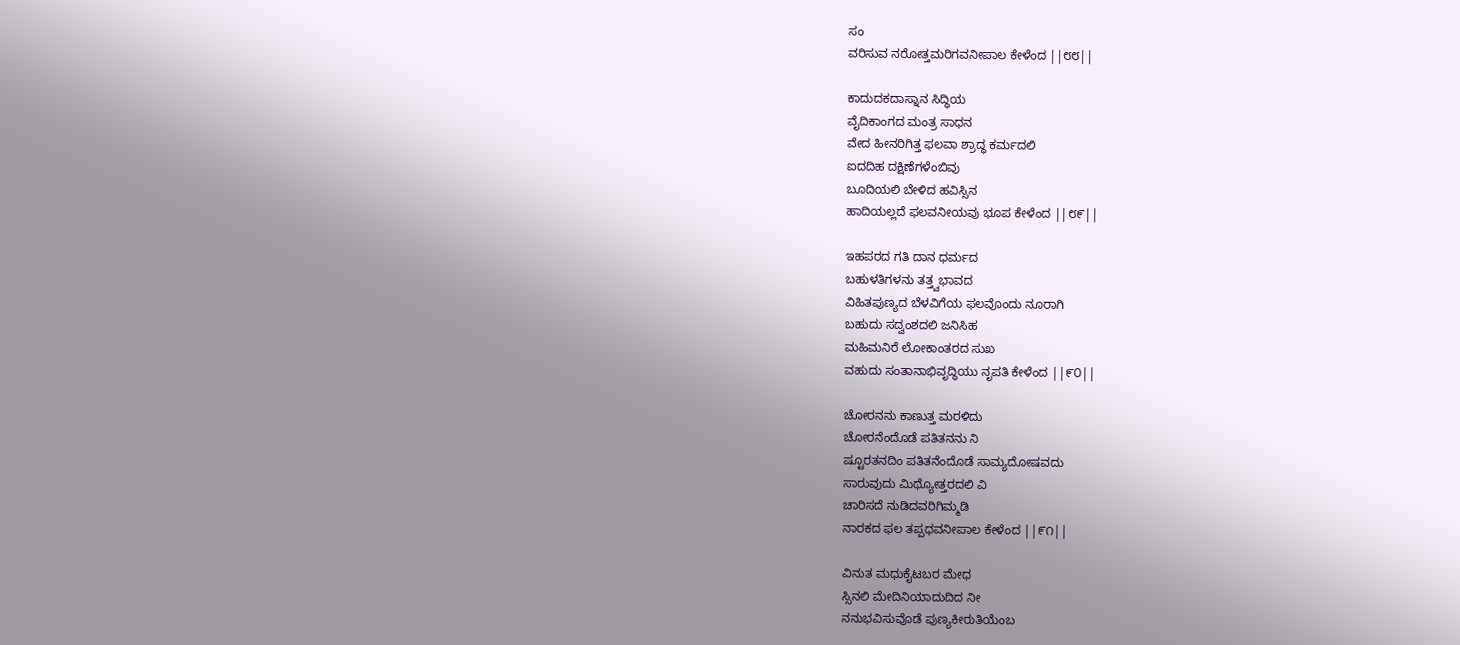ಸಂ
ವರಿಸುವ ನರೋತ್ತಮರಿಗವನೀಪಾಲ ಕೇಳೆಂದ ||೮೮||

ಕಾದುದಕದಾಸ್ನಾನ ಸಿದ್ಧಿಯ
ವೈದಿಕಾಂಗದ ಮಂತ್ರ ಸಾಧನ
ವೇದ ಹೀನರಿಗಿತ್ತ ಫಲವಾ ಶ್ರಾದ್ಧ ಕರ್ಮದಲಿ
ಐದದಿಹ ದಕ್ಷಿಣೆಗಳೆಂಬಿವು
ಬೂದಿಯಲಿ ಬೇಳಿದ ಹವಿಸ್ಸಿನ
ಹಾದಿಯಲ್ಲದೆ ಫಲವನೀಯವು ಭೂಪ ಕೇಳೆಂದ ||೮೯||

ಇಹಪರದ ಗತಿ ದಾನ ಧರ್ಮದ
ಬಹುಳತಿಗಳನು ತತ್ತ್ವಭಾವದ
ವಿಹಿತಪುಣ್ಯದ ಬೆಳವಿಗೆಯ ಫಲವೊಂದು ನೂರಾಗಿ
ಬಹುದು ಸದ್ವಂಶದಲಿ ಜನಿಸಿಹ
ಮಹಿಮನಿರೆ ಲೋಕಾಂತರದ ಸುಖ
ವಹುದು ಸಂತಾನಾಭಿವೃದ್ಧಿಯು ನೃಪತಿ ಕೇಳೆಂದ ||೯೦||

ಚೋರನನು ಕಾಣುತ್ತ ಮರಳಿದು
ಚೋರನೆಂದೊಡೆ ಪತಿತನನು ನಿ
ಷ್ಟೂರತನದಿಂ ಪತಿತನೆಂದೊಡೆ ಸಾಮ್ಯದೋಷವದು
ಸಾರುವುದು ಮಿಥ್ಯೋತ್ತರದಲಿ ವಿ
ಚಾರಿಸದೆ ನುಡಿದವರಿಗಿಮ್ಮಡಿ
ನಾರಕದ ಫಲ ತಪ್ಪಧವನೀಪಾಲ ಕೇಳೆಂದ ||೯೧||

ವಿನುತ ಮಧುಕೈಟಬರ ಮೇಧ
ಸ್ಸಿನಲಿ ಮೇದಿನಿಯಾದುದಿದ ನೀ
ನನುಭವಿಸುವೊಡೆ ಪುಣ್ಯಕೀರುತಿಯೆಂಬ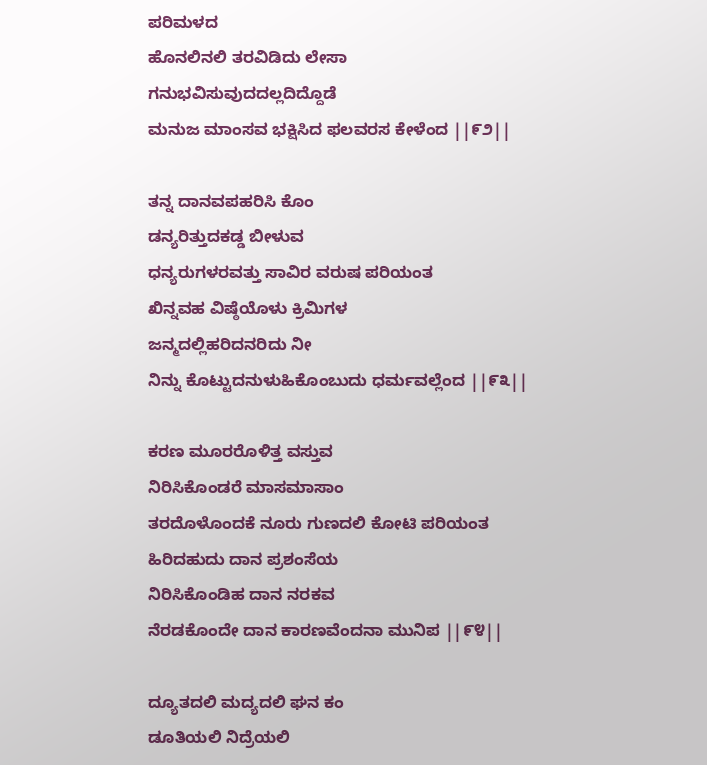ಪರಿಮಳದ
ಹೊನಲಿನಲಿ ತರವಿಡಿದು ಲೇಸಾ
ಗನುಭವಿಸುವುದದಲ್ಲದಿದ್ದೊಡೆ
ಮನುಜ ಮಾಂಸವ ಭಕ್ಷಿಸಿದ ಫಲವರಸ ಕೇಳೆಂದ ||೯೨||

ತನ್ನ ದಾನವಪಹರಿಸಿ ಕೊಂ
ಡನ್ಯರಿತ್ತುದಕಡ್ಡ ಬೀಳುವ
ಧನ್ಯರುಗಳರವತ್ತು ಸಾವಿರ ವರುಷ ಪರಿಯಂತ
ಖಿನ್ನವಹ ವಿಷ್ಠೆಯೊಳು ಕ್ರಿಮಿಗಳ
ಜನ್ಮದಲ್ಲಿಹರಿದನರಿದು ನೀ
ನಿನ್ನು ಕೊಟ್ಟುದನುಳುಹಿಕೊಂಬುದು ಧರ್ಮವಲ್ಲೆಂದ ||೯೩||

ಕರಣ ಮೂರರೊಳಿತ್ತ ವಸ್ತುವ
ನಿರಿಸಿಕೊಂಡರೆ ಮಾಸಮಾಸಾಂ
ತರದೊಳೊಂದಕೆ ನೂರು ಗುಣದಲಿ ಕೋಟಿ ಪರಿಯಂತ
ಹಿರಿದಹುದು ದಾನ ಪ್ರಶಂಸೆಯ
ನಿರಿಸಿಕೊಂಡಿಹ ದಾನ ನರಕವ
ನೆರಡಕೊಂದೇ ದಾನ ಕಾರಣವೆಂದನಾ ಮುನಿಪ ||೯೪||

ದ್ಯೂತದಲಿ ಮದ್ಯದಲಿ ಘನ ಕಂ
ಡೂತಿಯಲಿ ನಿದ್ರೆಯಲಿ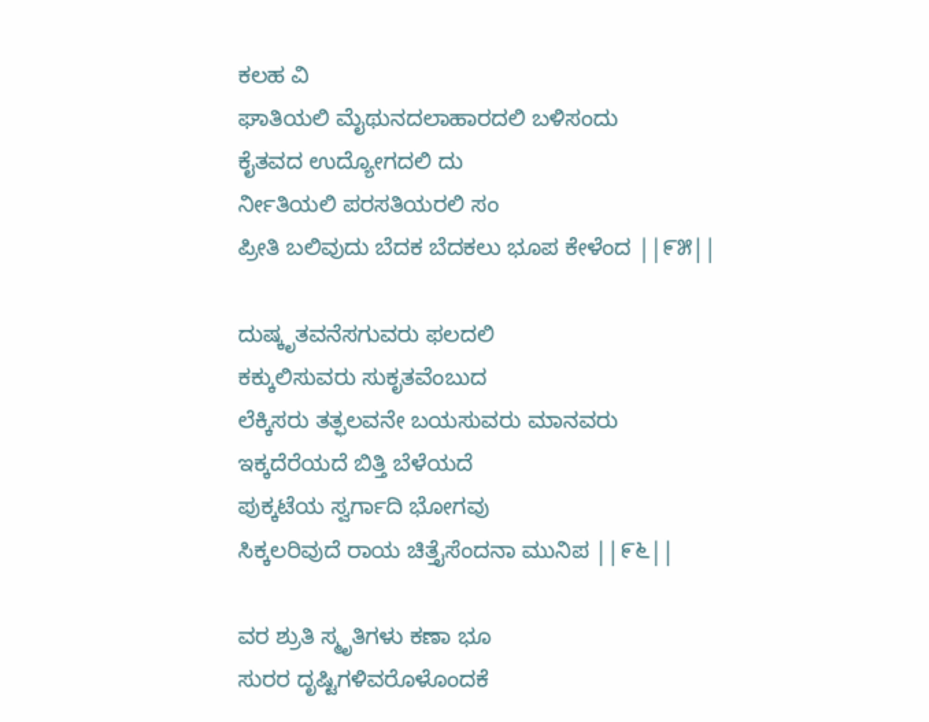ಕಲಹ ವಿ
ಘಾತಿಯಲಿ ಮೈಥುನದಲಾಹಾರದಲಿ ಬಳಿಸಂದು
ಕೈತವದ ಉದ್ಯೋಗದಲಿ ದು
ರ್ನೀತಿಯಲಿ ಪರಸತಿಯರಲಿ ಸಂ
ಪ್ರೀತಿ ಬಲಿವುದು ಬೆದಕ ಬೆದಕಲು ಭೂಪ ಕೇಳೆಂದ ||೯೫||

ದುಷ್ಕೃತವನೆಸಗುವರು ಫಲದಲಿ
ಕಕ್ಕುಲಿಸುವರು ಸುಕೃತವೆಂಬುದ
ಲೆಕ್ಕಿಸರು ತತ್ಫಲವನೇ ಬಯಸುವರು ಮಾನವರು
ಇಕ್ಕದೆರೆಯದೆ ಬಿತ್ತಿ ಬೆಳೆಯದೆ
ಪುಕ್ಕಟೆಯ ಸ್ವರ್ಗಾದಿ ಭೋಗವು
ಸಿಕ್ಕಲರಿವುದೆ ರಾಯ ಚಿತ್ತೈಸೆಂದನಾ ಮುನಿಪ ||೯೬||

ವರ ಶ್ರುತಿ ಸ್ಮೃತಿಗಳು ಕಣಾ ಭೂ
ಸುರರ ದೃಷ್ಟಿಗಳಿವರೊಳೊಂದಕೆ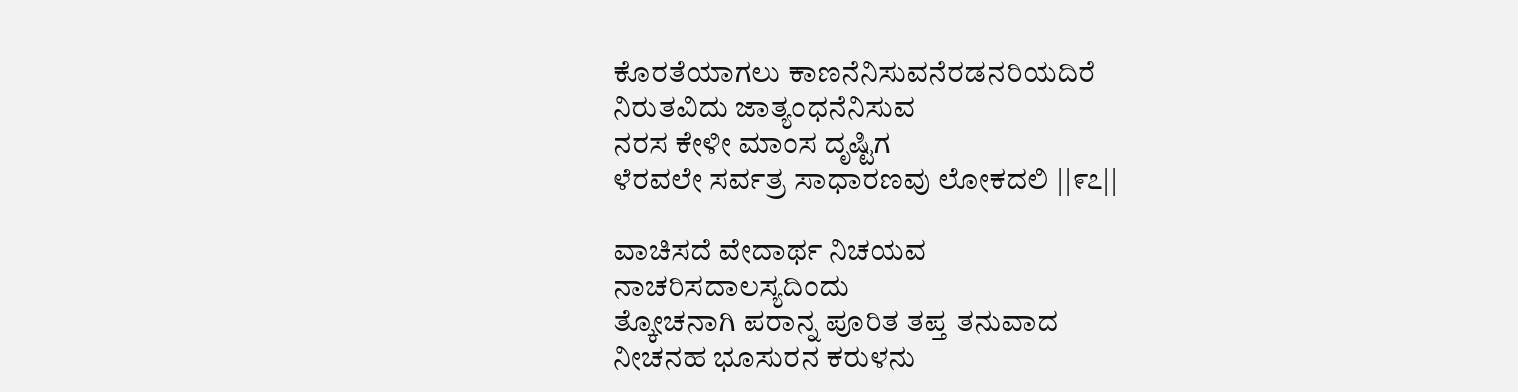ಕೊರತೆಯಾಗಲು ಕಾಣನೆನಿಸುವನೆರಡನರಿಯದಿರೆ
ನಿರುತವಿದು ಜಾತ್ಯಂಧನೆನಿಸುವ
ನರಸ ಕೇಳೀ ಮಾಂಸ ದೃಷ್ಟಿಗ
ಳೆರವಲೇ ಸರ್ವತ್ರ ಸಾಧಾರಣವು ಲೋಕದಲಿ ||೯೭||

ವಾಚಿಸದೆ ವೇದಾರ್ಥ ನಿಚಯವ
ನಾಚರಿಸದಾಲಸ್ಯದಿಂದು
ತ್ಕೋಚನಾಗಿ ಪರಾನ್ನ ಪೂರಿತ ತಪ್ತ ತನುವಾದ
ನೀಚನಹ ಭೂಸುರನ ಕರುಳನು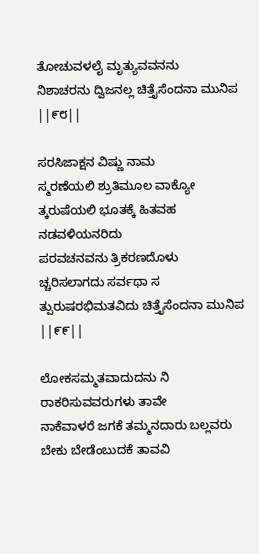ತೋಚುವಳಲೈ ಮೃತ್ಯುವವನನು
ನಿಶಾಚರನು ದ್ವಿಜನಲ್ಲ ಚಿತ್ತೈಸೆಂದನಾ ಮುನಿಪ ||೯೮||

ಸರಸಿಜಾಕ್ಷನ ವಿಷ್ಣು ನಾಮ
ಸ್ಮರಣೆಯಲಿ ಶ್ರುತಿಮೂಲ ವಾಕ್ಯೋ
ತ್ಕರುಷೆಯಲಿ ಭೂತಕ್ಕೆ ಹಿತವಹ ನಡವಳಿಯನರಿದು
ಪರವಚನವನು ತ್ರಿಕರಣದೊಳು
ಚ್ಚರಿಸಲಾಗದು ಸರ್ವಥಾ ಸ
ತ್ಪುರುಷರಭಿಮತವಿದು ಚಿತ್ತೈಸೆಂದನಾ ಮುನಿಪ ||೯೯||

ಲೋಕಸಮ್ಮತವಾದುದನು ನಿ
ರಾಕರಿಸುವವರುಗಳು ತಾವೇ
ನಾಕೆವಾಳರೆ ಜಗಕೆ ತಮ್ಮನದಾರು ಬಲ್ಲವರು
ಬೇಕು ಬೇಡೆಂಬುದಕೆ ತಾವವಿ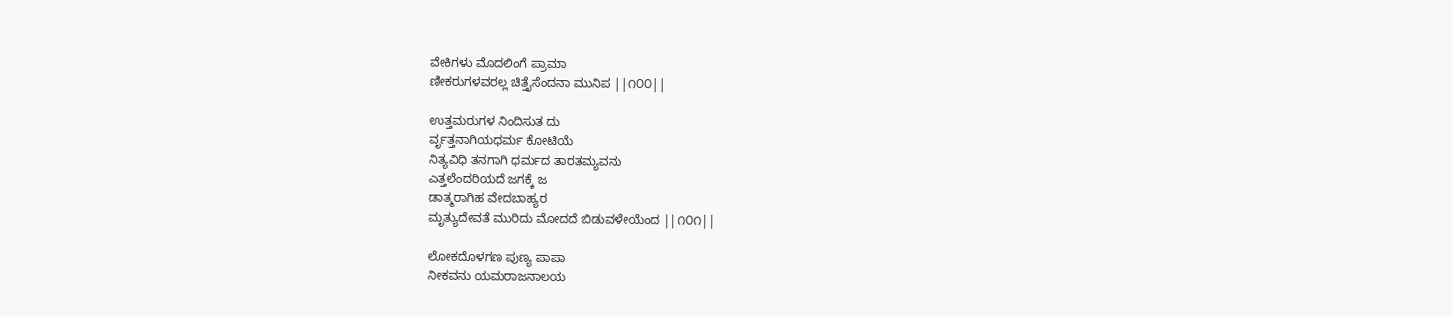ವೇಕಿಗಳು ಮೊದಲಿಂಗೆ ಪ್ರಾಮಾ
ಣೀಕರುಗಳವರಲ್ಲ ಚಿತ್ತೈಸೆಂದನಾ ಮುನಿಪ ||೧೦೦||

ಉತ್ತಮರುಗಳ ನಿಂದಿಸುತ ದು
ರ್ವೃತ್ತನಾಗಿಯಧರ್ಮ ಕೋಟಿಯೆ
ನಿತ್ಯವಿಧಿ ತನಗಾಗಿ ಧರ್ಮದ ತಾರತಮ್ಯವನು
ಎತ್ತಲೆಂದರಿಯದೆ ಜಗಕ್ಕೆ ಜ
ಡಾತ್ಮರಾಗಿಹ ವೇದಬಾಹ್ಯರ
ಮೃತ್ಯುದೇವತೆ ಮುರಿದು ಮೋದದೆ ಬಿಡುವಳೇಯೆಂದ ||೧೦೧||

ಲೋಕದೊಳಗಣ ಪುಣ್ಯ ಪಾಪಾ
ನೀಕವನು ಯಮರಾಜನಾಲಯ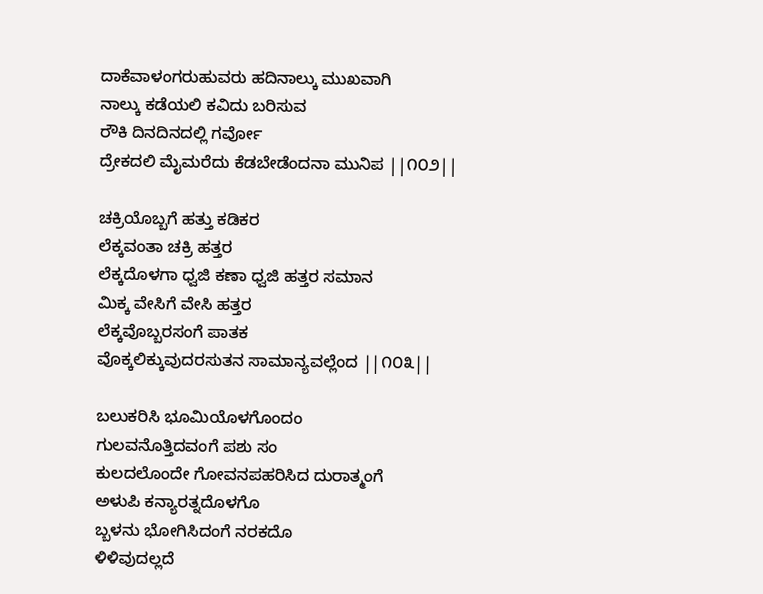ದಾಕೆವಾಳಂಗರುಹುವರು ಹದಿನಾಲ್ಕು ಮುಖವಾಗಿ
ನಾಲ್ಕು ಕಡೆಯಲಿ ಕವಿದು ಬರಿಸುವ
ರೌಕಿ ದಿನದಿನದಲ್ಲಿ ಗರ್ವೋ
ದ್ರೇಕದಲಿ ಮೈಮರೆದು ಕೆಡಬೇಡೆಂದನಾ ಮುನಿಪ ||೧೦೨||

ಚಕ್ರಿಯೊಬ್ಬಗೆ ಹತ್ತು ಕಡಿಕರ
ಲೆಕ್ಕವಂತಾ ಚಕ್ರಿ ಹತ್ತರ
ಲೆಕ್ಕದೊಳಗಾ ಧ್ವಜಿ ಕಣಾ ಧ್ವಜಿ ಹತ್ತರ ಸಮಾನ
ಮಿಕ್ಕ ವೇಸಿಗೆ ವೇಸಿ ಹತ್ತರ
ಲೆಕ್ಕವೊಬ್ಬರಸಂಗೆ ಪಾತಕ
ವೊಕ್ಕಲಿಕ್ಕುವುದರಸುತನ ಸಾಮಾನ್ಯವಲ್ಲೆಂದ ||೧೦೩||

ಬಲುಕರಿಸಿ ಭೂಮಿಯೊಳಗೊಂದಂ
ಗುಲವನೊತ್ತಿದವಂಗೆ ಪಶು ಸಂ
ಕುಲದಲೊಂದೇ ಗೋವನಪಹರಿಸಿದ ದುರಾತ್ಮಂಗೆ
ಅಳುಪಿ ಕನ್ಯಾರತ್ನದೊಳಗೊ
ಬ್ಬಳನು ಭೋಗಿಸಿದಂಗೆ ನರಕದೊ
ಳಿಳಿವುದಲ್ಲದೆ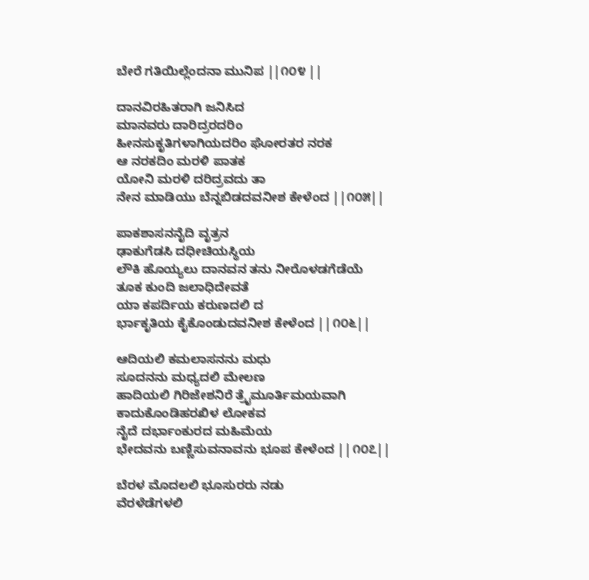ಬೇರೆ ಗತಿಯಿಲ್ಲೆಂದನಾ ಮುನಿಪ ||೧೦೪ ||

ದಾನವಿರಹಿತರಾಗಿ ಜನಿಸಿದ
ಮಾನವರು ದಾರಿದ್ರರದರಿಂ
ಹೀನಸುಕೃತಿಗಳಾಗಿಯದರಿಂ ಘೋರತರ ನರಕ
ಆ ನರಕದಿಂ ಮರಳಿ ಪಾತಕ
ಯೋನಿ ಮರಳಿ ದರಿದ್ರವದು ತಾ
ನೇನ ಮಾಡಿಯು ಬೆನ್ನಬಿಡದವನೀಶ ಕೇಳೆಂದ ||೧೦೫||

ಪಾಕಶಾಸನನೈದಿ ವೃತ್ರನ
ಢಾಕುಗೆಡಸಿ ದಧೀಚಿಯಸ್ಥಿಯ
ಲೌಕಿ ಹೊಯ್ಯಲು ದಾನವನ ತನು ನೀರೊಳಡಗೆಡೆಯೆ
ತೂಕ ಕುಂದಿ ಜಲಾಧಿದೇವತೆ
ಯಾ ಕಪರ್ದಿಯ ಕರುಣದಲಿ ದ
ರ್ಭಾಕೃತಿಯ ಕೈಕೊಂಡುದವನೀಶ ಕೇಳೆಂದ ||೧೦೬||

ಆದಿಯಲಿ ಕಮಲಾಸನನು ಮಧು
ಸೂದನನು ಮಧ್ಯದಲಿ ಮೇಲಣ
ಹಾದಿಯಲಿ ಗಿರಿಜೇಶನಿರೆ ತ್ರೈಮೂರ್ತಿಮಯವಾಗಿ
ಕಾದುಕೊಂಡಿಹರಖಿಳ ಲೋಕವ
ನೈದೆ ದರ್ಭಾಂಕುರದ ಮಹಿಮೆಯ
ಭೇದವನು ಬಣ್ಣಿಸುವನಾವನು ಭೂಪ ಕೇಳೆಂದ ||೧೦೭||

ಬೆರಳ ಮೊದಲಲಿ ಭೂಸುರರು ನಡು
ವೆರಳೆಡೆಗಳಲಿ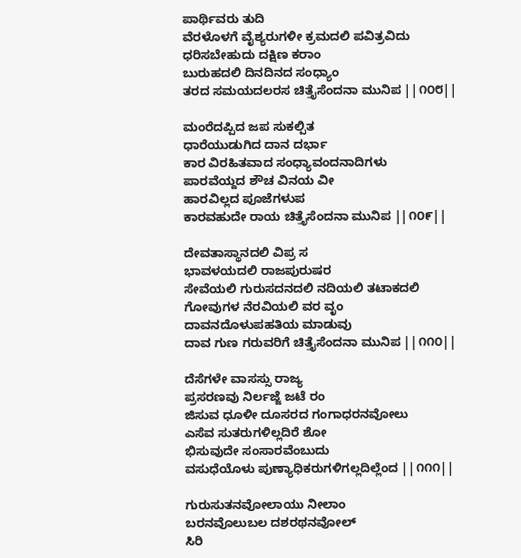ಪಾರ್ಥಿವರು ತುದಿ
ವೆರಳೊಳಗೆ ವೈಶ್ಯರುಗಳೀ ಕ್ರಮದಲಿ ಪವಿತ್ರವಿದು
ಧರಿಸಬೇಹುದು ದಕ್ಷಿಣ ಕರಾಂ
ಬುರುಹದಲಿ ದಿನದಿನದ ಸಂಧ್ಯಾಂ
ತರದ ಸಮಯದಲರಸ ಚಿತ್ತೈಸೆಂದನಾ ಮುನಿಪ ||೧೦೮||

ಮಂರೆದಪ್ಪಿದ ಜಪ ಸುಕಲ್ಪಿತ
ಧಾರೆಯುಡುಗಿದ ದಾನ ದರ್ಭಾ
ಕಾರ ವಿರಹಿತವಾದ ಸಂಧ್ಯಾವಂದನಾದಿಗಳು
ಪಾರವೆಯ್ದದ ಶೌಚ ವಿನಯ ವೀ
ಹಾರವಿಲ್ಲದ ಪೂಜೆಗಳುಪ
ಕಾರವಹುದೇ ರಾಯ ಚಿತ್ತೈಸೆಂದನಾ ಮುನಿಪ ||೧೦೯||

ದೇವತಾಸ್ಥಾನದಲಿ ವಿಪ್ರ ಸ
ಭಾವಳಯದಲಿ ರಾಜಪುರುಷರ
ಸೇವೆಯಲಿ ಗುರುಸದನದಲಿ ನದಿಯಲಿ ತಟಾಕದಲಿ
ಗೋವುಗಳ ನೆರವಿಯಲಿ ವರ ವೃಂ
ದಾವನದೊಳುಪಹತಿಯ ಮಾಡುವು
ದಾವ ಗುಣ ಗರುವರಿಗೆ ಚಿತ್ತೈಸೆಂದನಾ ಮುನಿಪ ||೧೧೦||

ದೆಸೆಗಳೇ ವಾಸಸ್ಸು ರಾಜ್ಯ
ಪ್ರಸರಣವು ನಿರ್ಲಜ್ಜೆ ಜಟೆ ರಂ
ಜಿಸುವ ಧೂಳೀ ದೂಸರದ ಗಂಗಾಧರನವೋಲು
ಎಸೆವ ಸುತರುಗಳಿಲ್ಲದಿರೆ ಶೋ
ಭಿಸುವುದೇ ಸಂಸಾರವೆಂಬುದು
ವಸುಧೆಯೊಳು ಪುಣ್ಯಾಧಿಕರುಗಳಿಗಲ್ಲದಿಲ್ಲೆಂದ ||೧೧೧||

ಗುರುಸುತನವೋಲಾಯು ನೀಲಾಂ
ಬರನವೊಲುಬಲ ದಶರಥನವೋಲ್
ಸಿರಿ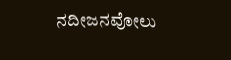ನದೀಜನವೋಲು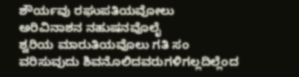ಶೌರ್ಯವು ರಘುಪತಿಯವೋಲು
ಅರಿವಿನಾಶನ ನಹುಷನವೊಲೈ
ಶ್ವರಿಯ ಮಾರುತಿಯವೊಲು ಗತಿ ಸಂ
ವರಿಸುವುದು ಶಿವನೊಲಿದವರುಗಳಿಗಲ್ಲದಿಲ್ಲೆಂದ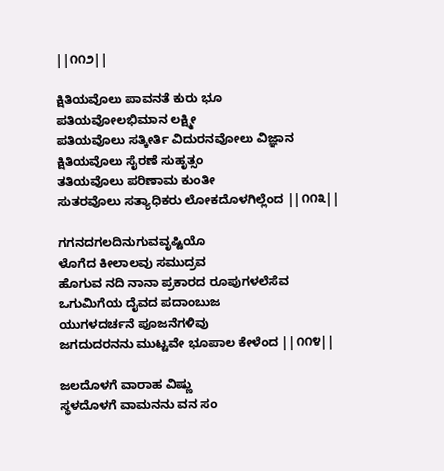||೧೧೨||

ಕ್ಷಿತಿಯವೊಲು ಪಾವನತೆ ಕುರು ಭೂ
ಪತಿಯವೋಲಭಿಮಾನ ಲಕ್ಷ್ಮೀ
ಪತಿಯವೊಲು ಸತ್ಕೀರ್ತಿ ವಿದುರನವೋಲು ವಿಜ್ಞಾನ
ಕ್ಷಿತಿಯವೊಲು ಸೈರಣೆ ಸುಹೃತ್ಸಂ
ತತಿಯವೊಲು ಪರಿಣಾಮ ಕುಂತೀ
ಸುತರವೊಲು ಸತ್ಯಾಧಿಕರು ಲೋಕದೊಳಗಿಲ್ಲೆಂದ ||೧೧೩||

ಗಗನದಗಲದಿನುಗುವವೃಷ್ಟಿಯೊ
ಳೊಗೆದ ಕೀಲಾಲವು ಸಮುದ್ರವ
ಹೊಗುವ ನದಿ ನಾನಾ ಪ್ರಕಾರದ ರೂಪುಗಳಲೆಸೆವ
ಒಗುಮಿಗೆಯ ದೈವದ ಪದಾಂಬುಜ
ಯುಗಳದರ್ಚನೆ ಪೂಜನೆಗಳಿವು
ಜಗದುದರನನು ಮುಟ್ಟವೇ ಭೂಪಾಲ ಕೇಳೆಂದ ||೧೧೪||

ಜಲದೊಳಗೆ ವಾರಾಹ ವಿಷ್ಣು
ಸ್ಥಳದೊಳಗೆ ವಾಮನನು ವನ ಸಂ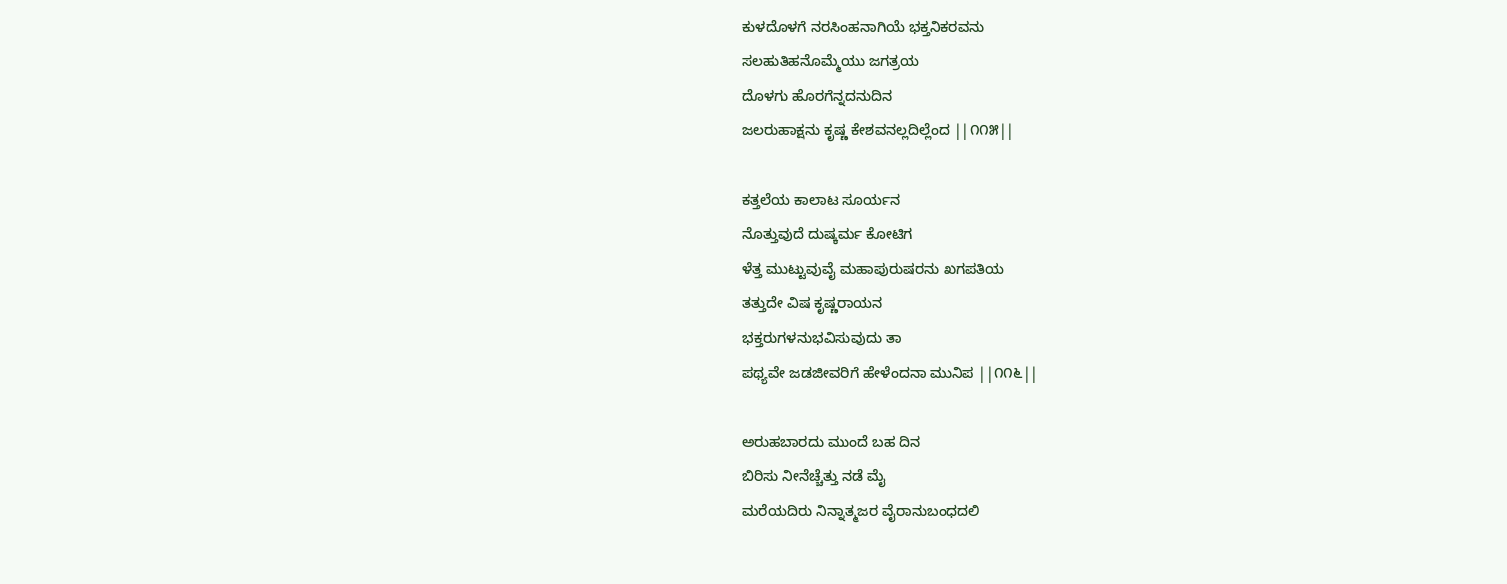ಕುಳದೊಳಗೆ ನರಸಿಂಹನಾಗಿಯೆ ಭಕ್ತನಿಕರವನು
ಸಲಹುತಿಹನೊಮ್ಮೆಯು ಜಗತ್ರಯ
ದೊಳಗು ಹೊರಗೆನ್ನದನುದಿನ
ಜಲರುಹಾಕ್ಷನು ಕೃಷ್ಣ ಕೇಶವನಲ್ಲದಿಲ್ಲೆಂದ ||೧೧೫||

ಕತ್ತಲೆಯ ಕಾಲಾಟ ಸೂರ್ಯನ
ನೊತ್ತುವುದೆ ದುಷ್ಕರ್ಮ ಕೋಟಿಗ
ಳೆತ್ತ ಮುಟ್ಟುವುವೈ ಮಹಾಪುರುಷರನು ಖಗಪತಿಯ
ತತ್ತುದೇ ವಿಷ ಕೃಷ್ಣರಾಯನ
ಭಕ್ತರುಗಳನುಭವಿಸುವುದು ತಾ
ಪಥ್ಯವೇ ಜಡಜೀವರಿಗೆ ಹೇಳೆಂದನಾ ಮುನಿಪ ||೧೧೬||

ಅರುಹಬಾರದು ಮುಂದೆ ಬಹ ದಿನ
ಬಿರಿಸು ನೀನೆಚ್ಚೆತ್ತು ನಡೆ ಮೈ
ಮರೆಯದಿರು ನಿನ್ನಾತ್ಮಜರ ವೈರಾನುಬಂಧದಲಿ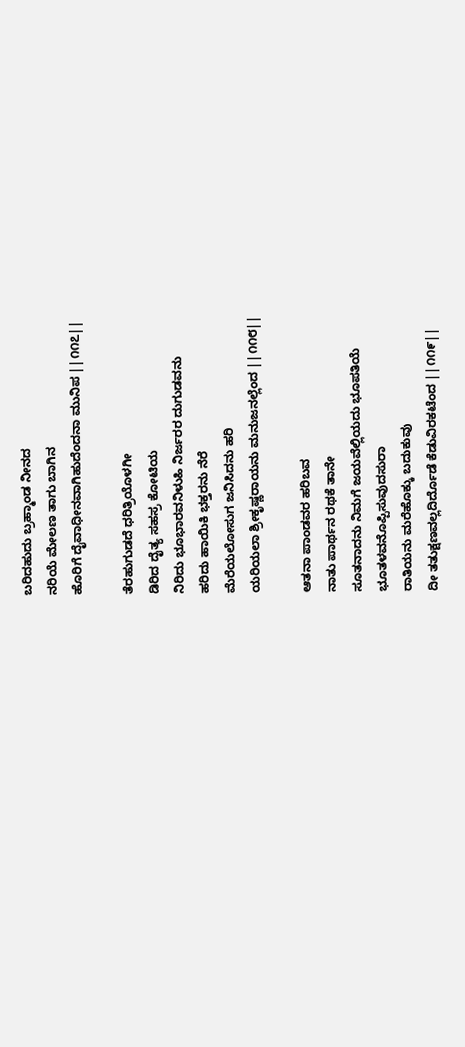ಬರಿದಹುದು ಬ್ರಹ್ಮಾಂಡ ನೀನದ
ನರಿಯೆ ಮೇಲಣ ತಾಗು ಬಾಗಿನ
ಹೊರಿಗೆ ದೈವಾಧೀನವಾಗಿಹುದೆಂದನಾ ಮುನಿಪ ||೧೧೭||

ತೆರಹುಗುಡದೆ ಧರಿತ್ರಿಯೊಳಗೀ
ಡಿರಿದ ದೈತ್ಯ ಸಹಸ್ರ ಕೋಟಿಯ
ನಿರಿದು ಭೂಭಾರವನಿಳುಹಿ ನಿರ್ಜರರ ದುಗುಡವನು
ಹರಿದು ಹಾಯಿಕಿ ಭಕ್ತರನು ನೆರೆ
ಮೆರೆಯಲೋಸುಗ ಜನಿಸಿದನು ಹರಿ
ಯರಿಯಲಾ ಶ್ರೀಕೃಷ್ಣರಾಯನು ಮನುಜನಲ್ಲೆಂದ ||೧೧೮||

ಆತನಾ ಪಾಂಡವರ ಹರಿಬವ
ನಾತು ಪಾರ್ಥನ ರಥಕೆ ತಾನೇ
ಸೂತನಾದನು ನಿಮಗೆ ಜಯವೆಲ್ಲಿಯದು ಭೂಪತಿಯೆ
ಭೂತಳವನೊಪ್ಪಿಸುವುದಸುರಾ
ರಾತಿಯನು ಮರೆಹೊಕ್ಕು ಬದುಕುವು
ದೀ ತತುಕ್ಷಣವಲ್ಲದಿರ್ದೊಡೆ ಕೆಡುವಿರಕಟೆಂದ ||೧೧೯||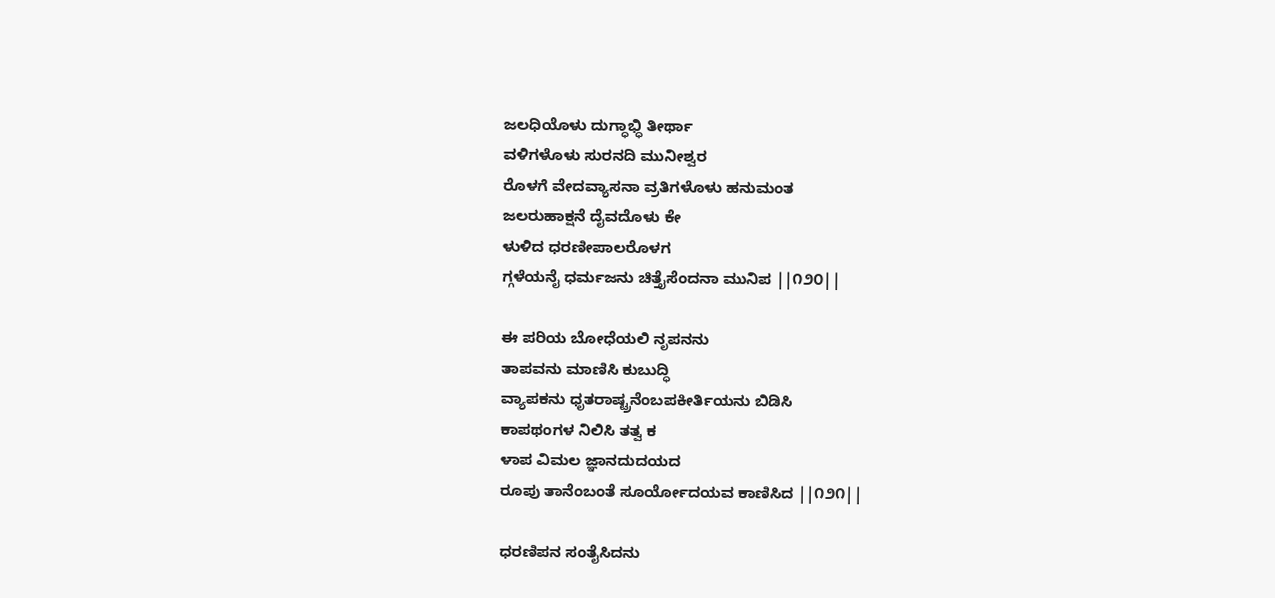ಜಲಧಿಯೊಳು ದುಗ್ಧಾಭ್ಧಿ ತೀರ್ಥಾ
ವಳಿಗಳೊಳು ಸುರನದಿ ಮುನೀಶ್ವರ
ರೊಳಗೆ ವೇದವ್ಯಾಸನಾ ವ್ರತಿಗಳೊಳು ಹನುಮಂತ
ಜಲರುಹಾಕ್ಷನೆ ದೈವದೊಳು ಕೇ
ಳುಳಿದ ಧರಣೀಪಾಲರೊಳಗ
ಗ್ಗಳೆಯನೈ ಧರ್ಮಜನು ಚಿತ್ತೈಸೆಂದನಾ ಮುನಿಪ ||೧೨೦||

ಈ ಪರಿಯ ಬೋಧೆಯಲಿ ನೃಪನನು
ತಾಪವನು ಮಾಣಿಸಿ ಕುಬುದ್ಧಿ
ವ್ಯಾಪಕನು ಧೃತರಾಷ್ಟ್ರನೆಂಬಪಕೀರ್ತಿಯನು ಬಿಡಿಸಿ
ಕಾಪಥಂಗಳ ನಿಲಿಸಿ ತತ್ವ ಕ
ಳಾಪ ವಿಮಲ ಜ್ಞಾನದುದಯದ
ರೂಪು ತಾನೆಂಬಂತೆ ಸೂರ್ಯೋದಯವ ಕಾಣಿಸಿದ ||೧೨೧||

ಧರಣಿಪನ ಸಂತೈಸಿದನು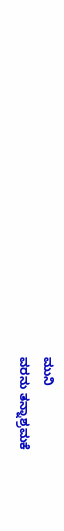ಮುನಿ
ವರನು ತನ್ನಾಶ್ರಮಕೆ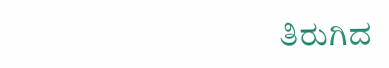ತಿರುಗಿದ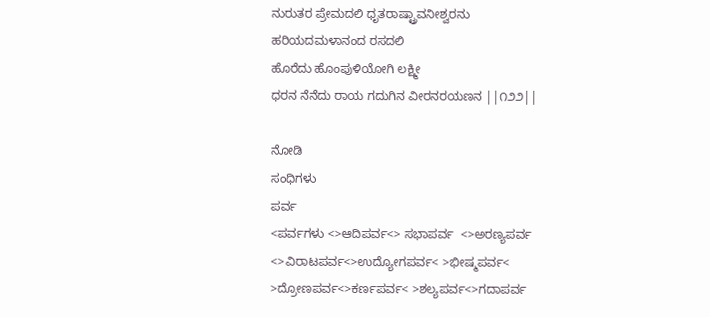ನುರುತರ ಪ್ರೇಮದಲಿ ಧೃತರಾಷ್ಟ್ರಾವನೀಶ್ವರನು
ಹರಿಯದಮಳಾನಂದ ರಸದಲಿ
ಹೊರೆದು ಹೊಂಪುಳಿಯೋಗಿ ಲಕ್ಷ್ಮೀ
ಧರನ ನೆನೆದು ರಾಯ ಗದುಗಿನ ವೀರನರಯಣನ ||೧೨೨||

ನೋಡಿ
ಸಂಧಿಗಳು
ಪರ್ವ
<ಪರ್ವಗಳು <>ಆದಿಪರ್ವ<> ಸಭಾಪರ್ವ  <>ಅರಣ್ಯಪರ್ವ <>ವಿರಾಟಪರ್ವ<>ಉದ್ಯೋಗಪರ್ವ< >ಭೀಷ್ಮಪರ್ವ<  >ದ್ರೋಣಪರ್ವ<>ಕರ್ಣಪರ್ವ< >ಶಲ್ಯಪರ್ವ<>ಗದಾಪರ್ವ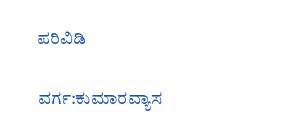ಪರಿವಿಡಿ

ವರ್ಗ:ಕುಮಾರವ್ಯಾಸ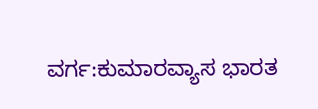ವರ್ಗ:ಕುಮಾರವ್ಯಾಸ ಭಾರತ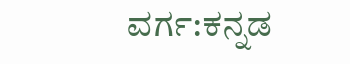ವರ್ಗ:ಕನ್ನಡ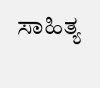ಸಾಹಿತ್ಯ